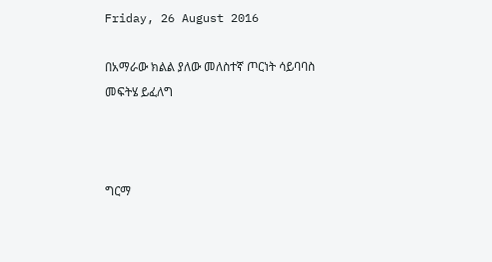Friday, 26 August 2016

በአማራው ክልል ያለው መለስተኛ ጦርነት ሳይባባስ መፍትሄ ይፈለግ



ግርማ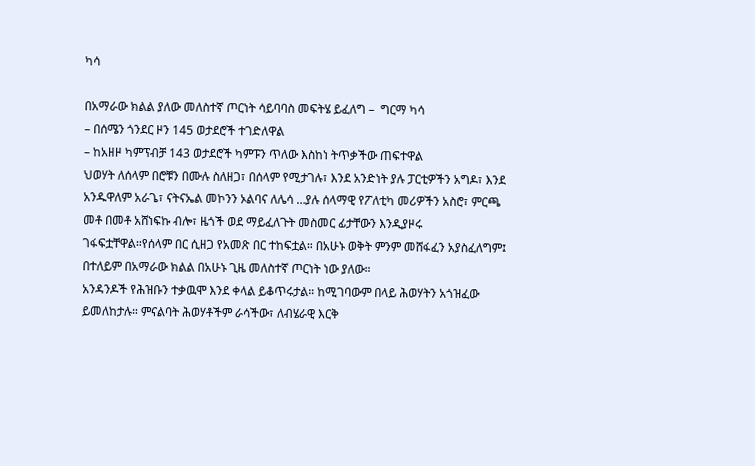ካሳ

በአማራው ክልል ያለው መለስተኛ ጦርነት ሳይባባስ መፍትሄ ይፈለግ –  ግርማ ካሳ
– በሰሜን ጎንደር ዞን 145 ወታደሮች ተገድለዋል
– ከአዘዞ ካምፕብቻ 143 ወታደሮች ካምፑን ጥለው እስከነ ትጥቃችው ጠፍተዋል
ህወሃት ለሰላም በሮቹን በሙሉ ስለዘጋ፣ በሰላም የሚታገሉ፣ እንደ አንድነት ያሉ ፓርቲዎችን አግዶ፣ እንደ አንዱዋለም አራጌ፣ ናትናኤል መኮንን ኦልባና ለሌሳ …ያሉ ሰላማዊ የፖለቲካ መሪዎችን አስሮ፣ ምርጫ መቶ በመቶ አሸነፍኩ ብሎ፣ ዜጎች ወደ ማይፈለጉት መስመር ፊታቸውን እንዲያዞሩ ገፋፍቷቸዋል።የሰላም በር ሲዘጋ የአመጽ በር ተከፍቷል። በአሁኑ ወቅት ምንም መሸፋፈን አያስፈለግም፤ በተለይም በአማራው ክልል በአሁኑ ጊዜ መለስተኛ ጦርነት ነው ያለው።
አንዳንዶች የሕዝቡን ተቃዉሞ እንደ ቀላል ይቆጥሩታል። ከሚገባውም በላይ ሕወሃትን አጎዝፈው ይመለከታሉ። ምናልባት ሕወሃቶችም ራሳችው፣ ለብሄራዊ እርቅ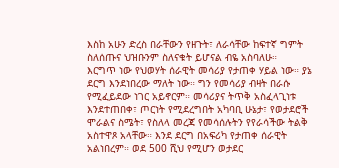እስከ አሁን ድረስ በራቸውን የዘጉት፣ ለራሳቸው ከፍተኛ ግምት ስለሰጡና ህዝቡንም ስለናቁት ይሆናል ብዬ አስባለሁ።
እርግጥ ነው የህወሃት ሰራዊት መሳሪያ የታጠቀ ሃይል ነው። ያኔ ደርግ እንደነበረው ማለት ነው። ግን የመሳሪያ ብዛት በራሱ የሚፈይደው ነገር አይኖርም። መሳሪያና ትጥቅ አስፈላጊነቱ እንደተጠበቀ፣ ጦርነት የሚደረግበት አካባቢ ሁኔታ፣ የወታደሮች ሞራልና ስሜት፣ የስለላ መረጃ የመሳሰሉትን የየራሳችው ትልቅ አስተዋጾ አላቸው። እንደ ደርግ በአፍሪካ የታጠቀ ሰራዊት አልነበረም። ወደ 500 ሺህ የሚሆን ወታደር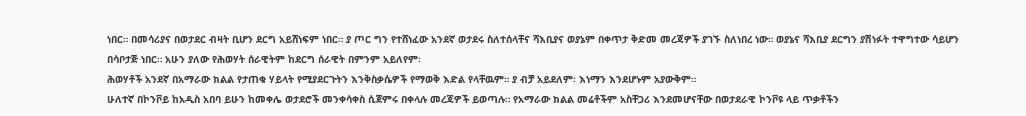ነበር። በመሳሪያና በወታደር ብዛት ቢሆን ደርግ አይሸነፍም ነበር። ያ ጦር ግን የተሸነፈው አንደኛ ወታደሩ ስለተሰላቸና ሻእቢያና ወያኔም በቀጥታ ቅድመ መረጃዎች ያገኙ ስለነበረ ነው። ወያኔና ሻእቢያ ደርግን ያሽነፉት ተዋግተው ሳይሆን በሳቦታጅ ነበር። አሁን ያለው የሕወሃት ሰራዊትም ከደርግ ሰራዊት በምንም አይለየም፡
ሕወሃቶች አንደኛ በአማራው ክልል የታጠቁ ሃይላት የሚያደርጉትን እንቅስቃሴዎች የማወቅ እድል የላቸዉም። ያ ብቻ አይደለም፡ እነማን እንደሆኑም አያውቅም።
ሁለተኛ በኮንቮይ ከአዲስ አበባ ይሁን ከመቀሌ ወታደሮች መንቀሳቀስ ሲጀምሩ በቀላሉ መረጃዎች ይወጣሉ። የአማራው ክልል መሬቶችም አስቸጋሪ እንደመሆናቸው በወታደራዊ ኮንቮዩ ላይ ጥቃቶችን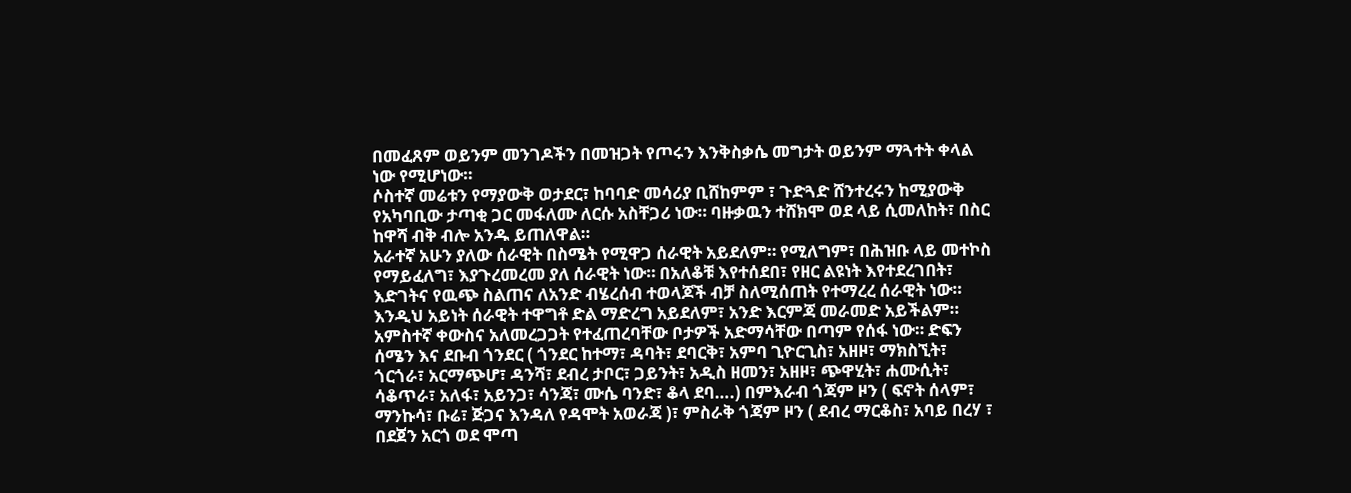በመፈጸም ወይንም መንገዶችን በመዝጋት የጦሩን እንቅስቃሴ መግታት ወይንም ማጓተት ቀላል ነው የሚሆነው።
ሶስተኛ መሬቱን የማያውቅ ወታደር፣ ከባባድ መሳሪያ ቢሸከምም ፣ ጉድጓድ ሸንተረሩን ከሚያውቅ የአካባቢው ታጣቂ ጋር መፋለሙ ለርሱ አስቸጋሪ ነው። ባዙቃዉን ተሸክሞ ወደ ላይ ሲመለከት፣ በስር ከዋሻ ብቅ ብሎ አንዱ ይጠለዋል።
አራተኛ አሁን ያለው ሰራዊት በስሜት የሚዋጋ ሰራዊት አይደለም። የሚለግም፣ በሕዝቡ ላይ መተኮስ የማይፈለግ፣ እያጉረመረመ ያለ ሰራዊት ነው። በአለቆቹ እየተሰደበ፣ የዘር ልዩነት እየተደረገበት፣ እድገትና የዉጭ ስልጠና ለአንድ ብሄረሰብ ተወላጆች ብቻ ስለሚሰጠት የተማረረ ሰራዊት ነው። እንዲህ አይነት ሰራዊት ተዋግቶ ድል ማድረግ አይደለም፣ አንድ እርምጃ መራመድ አይችልም።
አምስተኛ ቀውስና አለመረጋጋት የተፈጠረባቸው ቦታዎች አድማሳቸው በጣም የሰፋ ነው። ድፍን ሰሜን እና ደቡብ ጎንደር ( ጎንደር ከተማ፣ ዳባት፣ ደባርቅ፣ አምባ ጊዮርጊስ፣ አዘዞ፣ ማክስኚት፣ ጎርጎራ፣ አርማጭሆ፣ ዳንሻ፣ ደብረ ታቦር፣ ጋይንት፣ አዲስ ዘመን፣ አዘዞ፣ ጭዋሂት፣ ሐሙሲት፣ ሳቆጥራ፣ አለፋ፣ አይንጋ፣ ሳንጃ፣ ሙሴ ባንድ፣ ቆላ ደባ….) በምእራብ ጎጃም ዞን ( ፍኖት ሰላም፣ ማንኩሳ፣ ቡሬ፣ ጅጋና እንዳለ የዳሞት አወራጃ )፣ ምስራቅ ጎጃም ዞን ( ደብረ ማርቆስ፣ አባይ በረሃ ፣ በደጀን አርጎ ወደ ሞጣ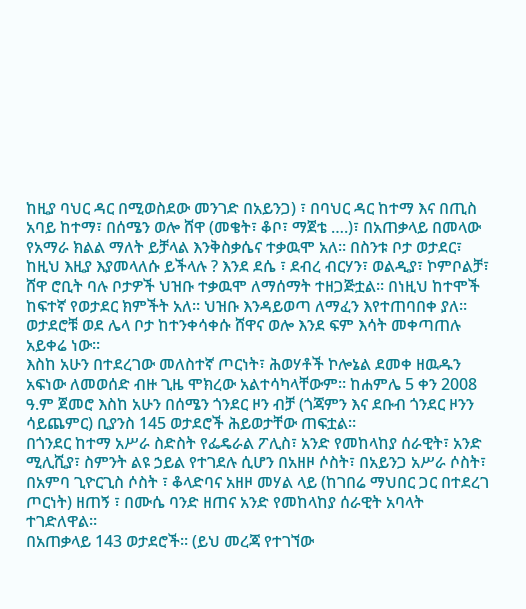ከዚያ ባህር ዳር በሚወስደው መንገድ በአይንጋ) ፣ በባህር ዳር ከተማ እና በጢስ አባይ ከተማ፣ በሰሜን ወሎ ሸዋ (መቄት፣ ቆቦ፣ ማጀቴ ….)፣ በአጠቃላይ በመላው የአማራ ክልል ማለት ይቻላል እንቅስቃሴና ተቃዉሞ አለ። በስንቱ ቦታ ወታደር፣ ከዚህ እዚያ እያመላለሱ ይችላሉ ? እንደ ደሴ ፣ ደብረ ብርሃን፣ ወልዲያ፣ ኮምቦልቻ፣ ሸዋ ሮቢት ባሉ ቦታዎች ህዝቡ ተቃዉሞ ለማሰማት ተዘጋጅቷል። በነዚህ ከተሞች ከፍተኛ የወታደር ክምችት አለ። ህዝቡ እንዳይወጣ ለማፈን እየተጠባበቀ ያለ። ወታደሮቹ ወደ ሌላ ቦታ ከተንቀሳቀሱ ሸዋና ወሎ እንደ ፍም እሳት መቀጣጠሉ አይቀሬ ነው።
እስከ አሁን በተደረገው መለስተኛ ጦርነት፣ ሕወሃቶች ኮሎኔል ደመቀ ዘዉዱን አፍነው ለመወሰድ ብዙ ጊዜ ሞክረው አልተሳካላቸውም። ከሐምሌ 5 ቀን 2008 ዓ.ም ጀመሮ እስከ አሁን በሰሜን ጎንደር ዞን ብቻ (ጎጃምን እና ደቡብ ጎንደር ዞንን ሳይጨምር) ቢያንስ 145 ወታደሮች ሕይወታቸው ጠፍቷል።
በጎንደር ከተማ አሥራ ስድስት የፌዴራል ፖሊስ፣ አንድ የመከላከያ ሰራዊት፣ አንድ ሚሊሺያ፣ ስምንት ልዩ ኃይል የተገደሉ ሲሆን በአዘዞ ሶስት፣ በአይንጋ አሥራ ሶስት፣ በአምባ ጊዮርጊስ ሶስት ፣ ቆላድባና አዘዞ መሃል ላይ (ከገበሬ ማህበር ጋር በተደረገ ጦርነት) ዘጠኝ ፣ በሙሴ ባንድ ዘጠና አንድ የመከላከያ ሰራዊት አባላት ተገድለዋል።
በአጠቃላይ 143 ወታደሮች። (ይህ መረጃ የተገኘው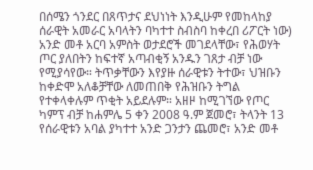በሰሜን ጎንደር በጸጥታና ደህነነት እንዲሁም የመከላከያ ሰራዊት አመራር አባላትን ባካተተ ስብስባ ከቀረበ ሪፖርት ነው)
አንድ መቶ አርባ አምስት ወታደሮች መገደላቸው፣ የሕወሃት ጦር ያለበትን ከፍተኛ አጣብቂኝ አንዱን ገጸታ ብቻ ነው የሚያሳየው። ትጥቃቸውን እየያዙ ሰራዊቱን ትተው፣ ህዝቡን ከቀድሞ አለቆቻቸው ለመጠበቅ የሕዝቡን ትግል የተቀላቀሉም ጥቂት አይደሉም። አዘዞ ከሚገኘው የጦር ካምፕ ብቻ ከሐምሌ 5 ቀን 2008 ዓ.ም ጀመሮ፣ ትላንት 13 የሰራዊቱን አባል ያካተተ አንድ ጋንታን ጨመሮ፣ አንድ መቶ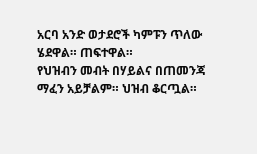አርባ አንድ ወታደሮች ካምፑን ጥለው ሄደዋል። ጠፍተዋል።
የህዝብን መብት በሃይልና በጠመንጃ ማፈን አይቻልም። ህዝብ ቆርጧል።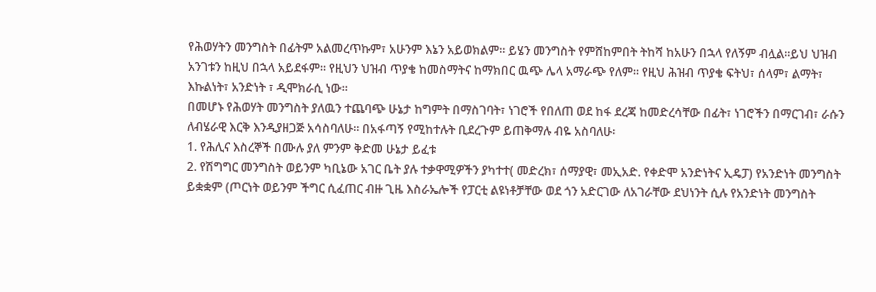የሕወሃትን መንግስት በፊትም አልመረጥኩም፣ አሁንም እኔን አይወክልም። ይሄን መንግስት የምሸከምበት ትከሻ ከአሁን በኋላ የለኝም ብሏል።ይህ ህዝብ አንገቱን ከዚህ በኋላ አይደፋም። የዚህን ህዝብ ጥያቄ ከመስማትና ከማክበር ዉጭ ሌላ አማራጭ የለም። የዚህ ሕዝብ ጥያቄ ፍትህ፣ ሰላም፣ ልማት፣ እኩልነት፣ አንድነት ፣ ዲሞክራሲ ነው።
በመሆኑ የሕወሃት መንግስት ያለዉን ተጨባጭ ሁኔታ ከግምት በማስገባት፣ ነገሮች የበለጠ ወደ ከፋ ደረጃ ከመድረሳቸው በፊት፣ ነገሮችን በማርገብ፣ ራሱን ለብሄራዊ እርቅ እንዲያዘጋጅ አሳስባለሁ። በአፋጣኝ የሚከተሉት ቢደረጉም ይጠቅማሉ ብዬ አስባለሁ፡
1. የሕሊና እስረኞች በሙሉ ያለ ምንም ቅድመ ሁኔታ ይፈቱ
2. የሽግግር መንግስት ወይንም ካቢኔው አገር ቤት ያሉ ተቃዋሚዎችን ያካተተ( መድረክ፣ ሰማያዊ፣ መኢአድ. የቀድሞ አንድነትና ኢዴፓ) የአንድነት መንግስት ይቋቋም (ጦርነት ወይንም ችግር ሲፈጠር ብዙ ጊዜ እስራኤሎች የፓርቲ ልዩነቶቻቸው ወደ ጎን አድርገው ለአገራቸው ደህነንት ሲሉ የአንድነት መንግስት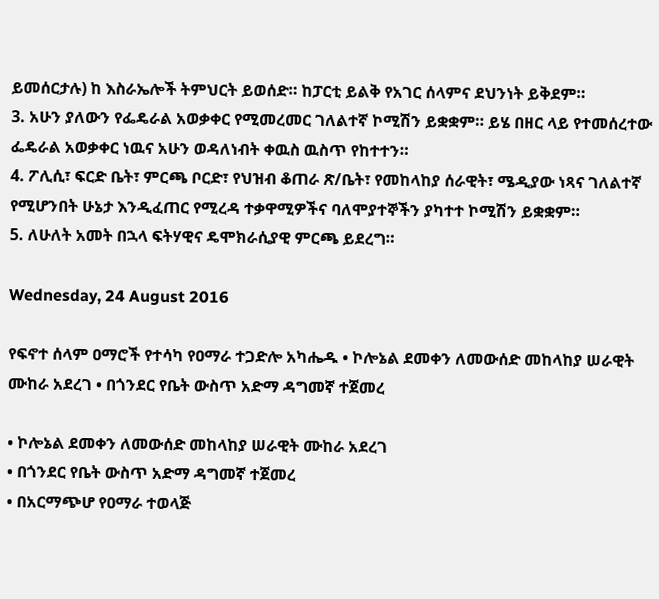ይመሰርታሉ) ከ እስራኤሎች ትምህርት ይወሰድ። ከፓርቲ ይልቅ የአገር ሰላምና ደህንነት ይቅደም።
3. አሁን ያለውን የፌዴራል አወቃቀር የሚመረመር ገለልተኛ ኮሚሽን ይቋቋም። ይሄ በዘር ላይ የተመሰረተው ፌዴራል አወቃቀር ነዉና አሁን ወዳለነብት ቀዉስ ዉስጥ የከተተን።
4. ፖሊሲ፣ ፍርድ ቤት፣ ምርጫ ቦርድ፣ የህዝብ ቆጠራ ጽ/ቤት፣ የመከላከያ ሰራዊት፣ ሜዲያው ነጻና ገለልተኛ የሚሆንበት ሁኔታ እንዲፈጠር የሚረዳ ተቃዋሚዎችና ባለሞያተኞችን ያካተተ ኮሚሽን ይቋቋም።
5. ለሁለት አመት በኋላ ፍትሃዊና ዴሞክራሲያዊ ምርጫ ይደረግ።

Wednesday, 24 August 2016

የፍኖተ ሰላም ዐማሮች የተሳካ የዐማራ ተጋድሎ አካሔዱ • ኮሎኔል ደመቀን ለመውሰድ መከላከያ ሠራዊት ሙከራ አደረገ • በጎንደር የቤት ውስጥ አድማ ዳግመኛ ተጀመረ

• ኮሎኔል ደመቀን ለመውሰድ መከላከያ ሠራዊት ሙከራ አደረገ
• በጎንደር የቤት ውስጥ አድማ ዳግመኛ ተጀመረ
• በአርማጭሆ የዐማራ ተወላጅ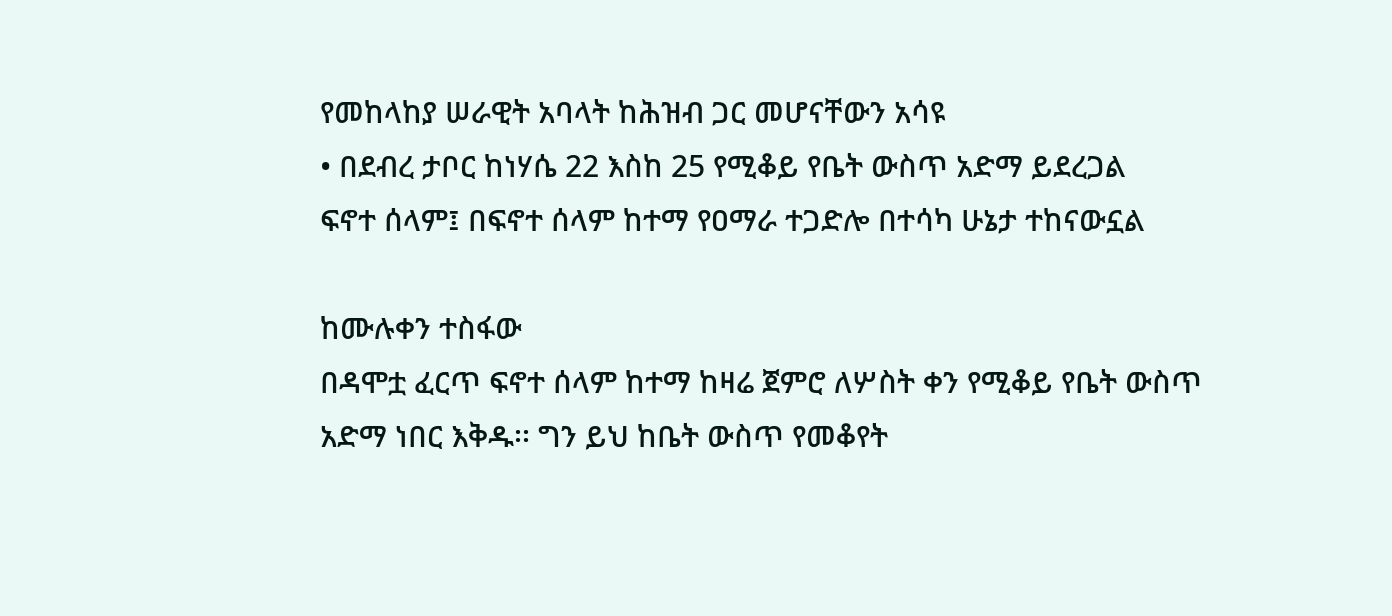የመከላከያ ሠራዊት አባላት ከሕዝብ ጋር መሆናቸውን አሳዩ
• በደብረ ታቦር ከነሃሴ 22 እስከ 25 የሚቆይ የቤት ውስጥ አድማ ይደረጋል
ፍኖተ ሰላም፤ በፍኖተ ሰላም ከተማ የዐማራ ተጋድሎ በተሳካ ሁኔታ ተከናውኗል

ከሙሉቀን ተስፋው
በዳሞቷ ፈርጥ ፍኖተ ሰላም ከተማ ከዛሬ ጀምሮ ለሦስት ቀን የሚቆይ የቤት ውስጥ አድማ ነበር እቅዱ፡፡ ግን ይህ ከቤት ውስጥ የመቆየት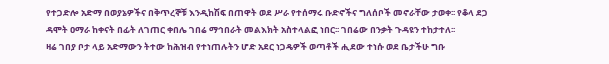የተጋድሎ አድማ በወያኔዎችና በቅጥረኞቹ እንዲከሽፍ በጠዋት ወደ ሥራ የተሰማሩ ቡድኖችና ግለሰቦች መኖራቸው ታወቀ፡፡ የቆላ ደጋ ዳሞት ዐማራ ከቀናት በፊት ለገጠር ቀበሌ ገበሬ ማኅበራት መልእክት አስተላልፎ ነበር፡፡ ገበሬው በንቃት ጉዳዩን ተከታተለ፡፡
ዛሬ ገበያ ቦታ ላይ አድማውን ትተው ከሕዝብ የተነጠሉትን ሆድ አደር ነጋዴዎች ወጣቶች ሒደው ተነሱ ወደ ቤታችሁ ግቡ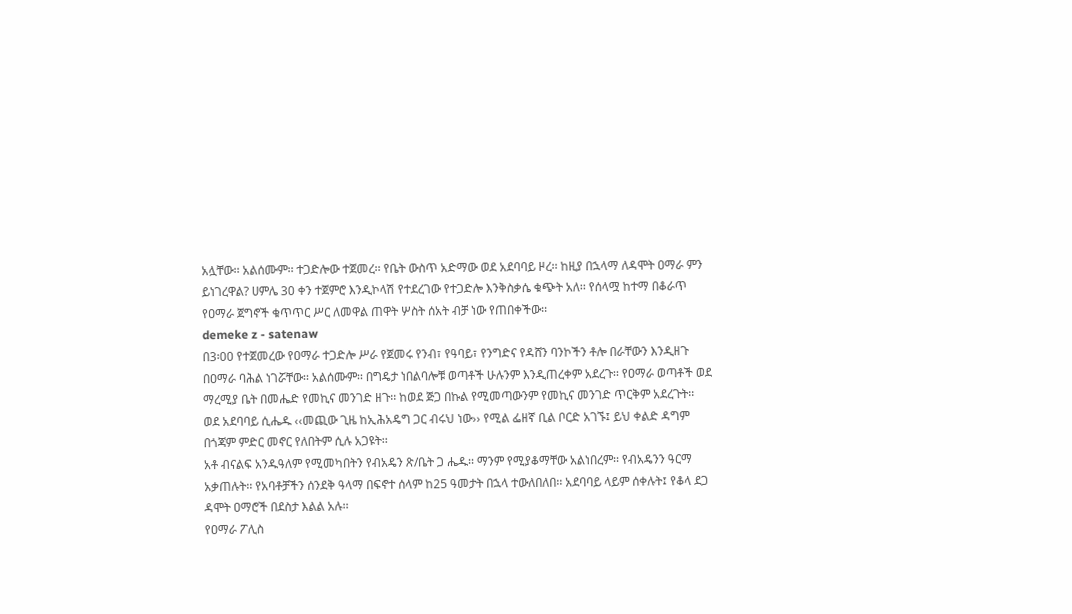አሏቸው፡፡ አልሰሙም፡፡ ተጋድሎው ተጀመረ፡፡ የቤት ውስጥ አድማው ወደ አደባባይ ዞረ፡፡ ከዚያ በኋላማ ለዳሞት ዐማራ ምን ይነገረዋል? ሀምሌ 30 ቀን ተጀምሮ እንዲኮላሽ የተደረገው የተጋድሎ እንቅስቃሴ ቁጭት አለ፡፡ የሰላሟ ከተማ በቆራጥ የዐማራ ጀግኖች ቁጥጥር ሥር ለመዋል ጠዋት ሦስት ሰአት ብቻ ነው የጠበቀችው፡፡
demeke z - satenaw
በ3፡00 የተጀመረው የዐማራ ተጋድሎ ሥራ የጀመሩ የንብ፣ የዓባይ፣ የንግድና የዳሸን ባንኮችን ቶሎ በራቸውን እንዲዘጉ በዐማራ ባሕል ነገሯቸው፡፡ አልሰሙም፡፡ በግዴታ ነበልባሎቹ ወጣቶች ሁሉንም እንዲጠረቀም አደረጉ፡፡ የዐማራ ወጣቶች ወደ ማረሚያ ቤት በመሔድ የመኪና መንገድ ዘጉ፡፡ ከወደ ጅጋ በኩል የሚመጣውንም የመኪና መንገድ ጥርቅም አደረጉት፡፡ ወደ አደባባይ ሲሔዱ ‹‹መጪው ጊዜ ከኢሕአዴግ ጋር ብሩህ ነው›› የሚል ፌዘኛ ቢል ቦርድ አገኙ፤ ይህ ቀልድ ዳግም በጎጃም ምድር መኖር የለበትም ሲሉ አጋዩት፡፡
አቶ ብናልፍ አንዱዓለም የሚመካበትን የብአዴን ጽ/ቤት ጋ ሔዱ፡፡ ማንም የሚያቆማቸው አልነበረም፡፡ የብአዴንን ዓርማ አቃጠሉት፡፡ የአባቶቻችን ሰንደቅ ዓላማ በፍኖተ ሰላም ከ25 ዓመታት በኋላ ተውለበለበ፡፡ አደባባይ ላይም ሰቀሉት፤ የቆላ ደጋ ዳሞት ዐማሮች በደስታ እልል አሉ፡፡
የዐማራ ፖሊስ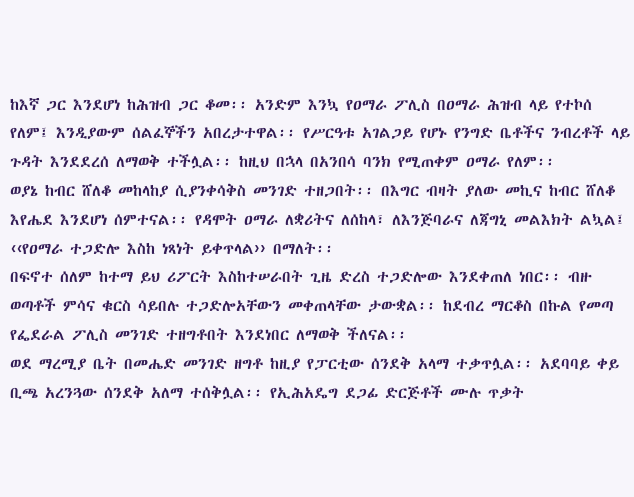ከእኛ ጋር እንደሆነ ከሕዝብ ጋር ቆመ፡፡ አንድም እንኳ የዐማራ ፖሊስ በዐማራ ሕዝብ ላይ የተኮሰ የለም፤ እንዲያውም ሰልፈኞችን አበረታተዋል፡፡ የሥርዓቱ አገልጋይ የሆኑ የንግድ ቤቶችና ንብረቶች ላይ ጉዳት እንደደረሰ ለማወቅ ተችሏል፡፡ ከዚህ በኋላ በአንበሳ ባንክ የሚጠቀም ዐማራ የለም፡፡
ወያኔ ከብር ሸለቆ መከላከያ ሲያንቀሳቅስ መንገድ ተዘጋበት፡፡ በእግር ብዛት ያለው መኪና ከብር ሸለቆ እየሔደ እንደሆነ ሰምተናል፡፡ የዳሞት ዐማራ ለቋሪትና ለሰከላ፣ ለእንጅባራና ለጃግኒ መልእክት ልኳል፤ ‹‹የዐማራ ተጋድሎ እስከ ነጻነት ይቀጥላል›› በማለት፡፡
በፍኖተ ሰለም ከተማ ይህ ሪፖርት እስከተሠራበት ጊዜ ድረስ ተጋድሎው እንደቀጠለ ነበር፡፡ ብዙ ወጣቶች ምሳና ቁርስ ሳይበሉ ተጋድሎአቸውን መቀጠላቸው ታውቋል፡፡ ከደብረ ማርቆስ በኩል የመጣ የፌደራል ፖሊስ መንገድ ተዘግቶበት እንደነበር ለማወቅ ችለናል፡፡
ወደ ማረሚያ ቤት በመሔድ መንገድ ዘግቶ ከዚያ የፓርቲው ሰንደቅ አላማ ተቃጥሏል፡፡ አደባባይ ቀይ ቢጫ አረንጓው ሰንደቅ አለማ ተሰቅሏል፡፡ የኢሕአዴግ ደጋፊ ድርጅቶች ሙሉ ጥቃት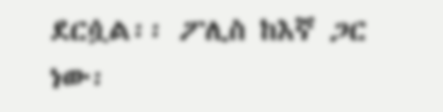ደርሷል፡፡ ፖሊስ ከእኛ ጋር ነው፡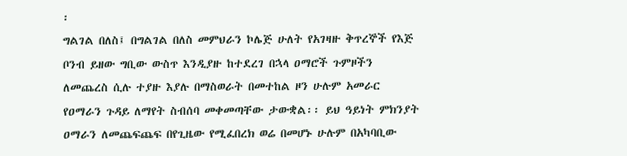፡
ግልገል በለስ፤ በግልገል በለስ መምህራን ኮሌጅ ሁለት የአገዛዙ ቅጥረኞች የእጅ ቦንብ ይዘው ግቢው ውስጥ እንዲያዙ ከተደረገ በኋላ ዐማሮች ጉምዞችን ለመጨረስ ሲሉ ተያዙ እያሉ በማስወራት በመተከል ዞን ሁሉም አመራር የዐማራን ጉዳይ ለማየት ስብሰባ መቀመጣቸው ታውቋል፡፡ ይህ ዓይነት ምክንያት ዐማራን ለመጨፍጨፍ በየጊዜው የሚፈበረክ ወሬ በመሆኑ ሁሉም በአካባቢው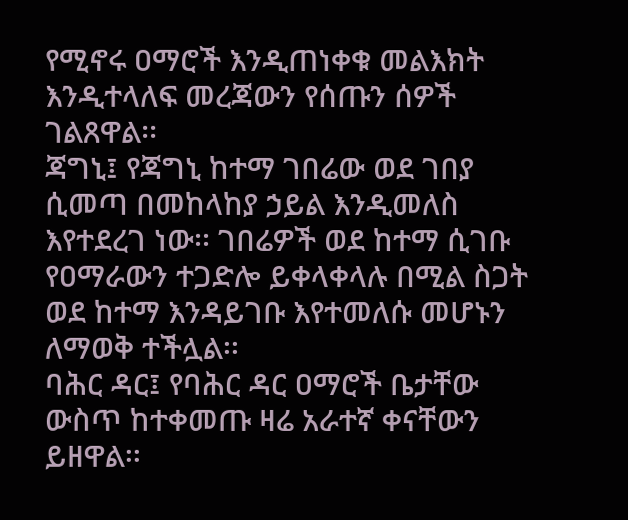የሚኖሩ ዐማሮች እንዲጠነቀቁ መልእክት እንዲተላለፍ መረጃውን የሰጡን ሰዎች ገልጸዋል፡፡
ጃግኒ፤ የጃግኒ ከተማ ገበሬው ወደ ገበያ ሲመጣ በመከላከያ ኃይል እንዲመለስ እየተደረገ ነው፡፡ ገበሬዎች ወደ ከተማ ሲገቡ የዐማራውን ተጋድሎ ይቀላቀላሉ በሚል ስጋት ወደ ከተማ እንዳይገቡ እየተመለሱ መሆኑን ለማወቅ ተችሏል፡፡
ባሕር ዳር፤ የባሕር ዳር ዐማሮች ቤታቸው ውስጥ ከተቀመጡ ዛሬ አራተኛ ቀናቸውን ይዘዋል፡፡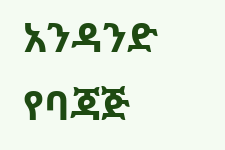አንዳንድ የባጃጅ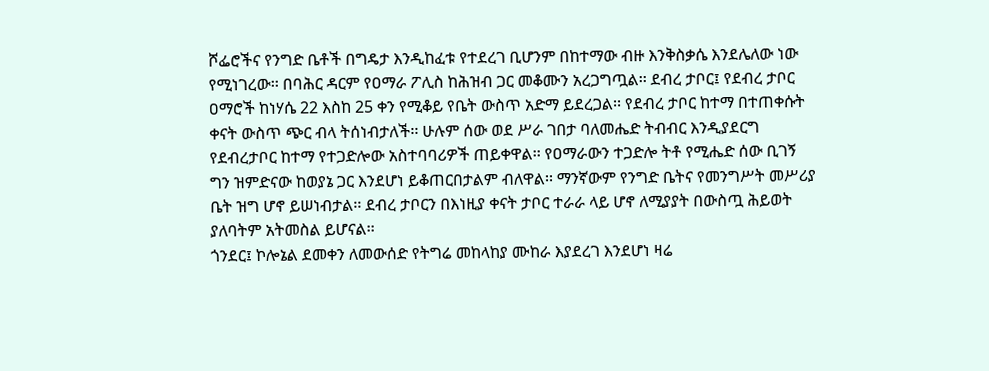ሾፌሮችና የንግድ ቤቶች በግዴታ እንዲከፈቱ የተደረገ ቢሆንም በከተማው ብዙ እንቅስቃሴ እንደሌለው ነው የሚነገረው፡፡ በባሕር ዳርም የዐማራ ፖሊስ ከሕዝብ ጋር መቆሙን አረጋግጧል፡፡ ደብረ ታቦር፤ የደብረ ታቦር ዐማሮች ከነሃሴ 22 እስከ 25 ቀን የሚቆይ የቤት ውስጥ አድማ ይደረጋል፡፡ የደብረ ታቦር ከተማ በተጠቀሱት ቀናት ውስጥ ጭር ብላ ትሰነብታለች፡፡ ሁሉም ሰው ወደ ሥራ ገበታ ባለመሔድ ትብብር እንዲያደርግ የደብረታቦር ከተማ የተጋድሎው አስተባባሪዎች ጠይቀዋል፡፡ የዐማራውን ተጋድሎ ትቶ የሚሔድ ሰው ቢገኝ ግን ዝምድናው ከወያኔ ጋር እንደሆነ ይቆጠርበታልም ብለዋል፡፡ ማንኛውም የንግድ ቤትና የመንግሥት መሥሪያ ቤት ዝግ ሆኖ ይሠነብታል፡፡ ደብረ ታቦርን በእነዚያ ቀናት ታቦር ተራራ ላይ ሆኖ ለሚያያት በውስጧ ሕይወት ያለባትም አትመስል ይሆናል፡፡
ጎንደር፤ ኮሎኔል ደመቀን ለመውሰድ የትግሬ መከላከያ ሙከራ እያደረገ እንደሆነ ዛሬ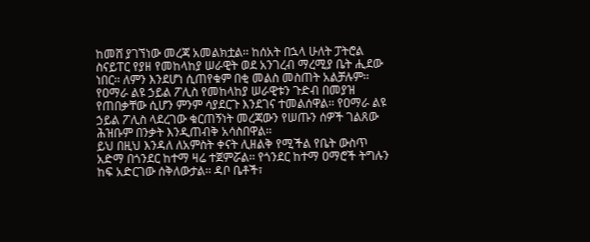ከመሸ ያገኘነው መረጃ አመልክቷል፡፡ ከሰአት በኋላ ሁለት ፓትሮል ስናይፐር የያዘ የመከላከያ ሠራዊት ወደ አንገረብ ማረሚያ ቤት ሒደው ነበር፡፡ ለምን እንደሆነ ሲጠየቁም በቂ መልስ መስጠት አልቻሉም፡፡ የዐማራ ልዩ ኃይል ፖሊስ የመከላከያ ሠራዊቱን ጉድብ በመያዝ የጠበቃቸው ሲሆን ምንም ሳያደርጉ እንደገና ተመልሰዋል፡፡ የዐማራ ልዩ ኃይል ፖሊስ ላደረገው ቁርጠኝነት መረጃውን የሠጡን ሰዎች ገልጸው ሕዝቡም በንቃት እንዲጠብቅ አሳስበዋል፡፡
ይህ በዚህ እንዳለ ለአምስት ቀናት ሊዘልቅ የሚችል የቤት ውስጥ አድማ በጎንደር ከተማ ዛሬ ተጀምሯል፡፡ የጎንደር ከተማ ዐማሮች ትግሉን ከፍ አድርገው ሰቅለውታል፡፡ ዳቦ ቤቶች፣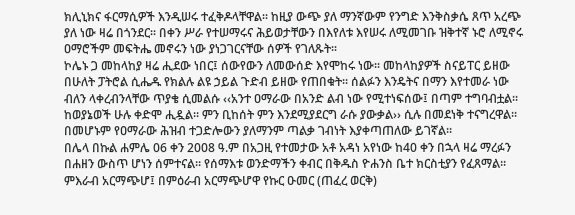ክሊኒክና ፋርማሲዎች እንዲሠሩ ተፈቅዶላቸዋል፡፡ ከዚያ ውጭ ያለ ማንኛውም የንግድ እንቅስቃሴ ጸጥ አረጭ ያለ ነው ዛሬ በጎንደር፡፡ በቀን ሥራ የተሠማሩና ሕይወታቸውን በእየለቱ እየሠሩ ለሚመገቡ ዝቅተኛ ኑሮ ለሚኖሩ ዐማሮችም መፍትሔ መኖሩን ነው ያነጋገርናቸው ሰዎች የገለጹት፡፡
ኮሌኑ ጋ መከላከያ ዛሬ ሒደው ነበር፤ ሰውየውን ለመውሰድ እየሞከሩ ነው፡፡ መከላከያዎች ስናይፐር ይዘው በሁለት ፓትሮል ሲሔዱ የክልሉ ልዩ ኃይል ጉድብ ይዘው የጠበቁት፡፡ ሰልፉን እንዴትና በማን እየተመራ ነው ብለን ላቀረብንላቸው ጥያቄ ሲመልሱ ‹‹አንተ ዐማራው በአንድ ልብ ነው የሚተነፍሰው፤ በጣም ተግባብቷል፡፡ ከወያኔወች ሁሉ ቀድሞ ሒዷል፡፡ ምን ቢከሰት ምን እንደሚያደርግ ራሱ ያውቃል›› ሲሉ በመደነቅ ተናግረዋል፡፡ በመሆኑም የዐማራው ሕዝብ ተጋድሎውን ያለማንም ጣልቃ ገብነት እያቀጣጠለው ይገኛል፡፡
በሌላ በኩል ሐምሌ 06 ቀን 2008 ዓ.ም በአጋዚ የተመታው አቶ አዳነ አየነው ከ40 ቀን በኋላ ዛሬ ማረፉን በሐዘን ውስጥ ሆነን ሰምተናል፡፡ የሰማእቱ ወንድማችን ቀብር በቅዱስ ዮሐንስ ቤተ ክርስቲያን የፈጸማል፡፡
ምእራብ አርማጭሆ፤ በምዕራብ አርማጭሆዋ የኩር ዑመር (ጠፈረ ወርቅ)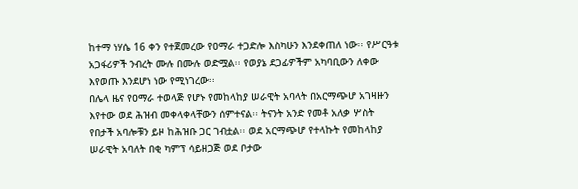ከተማ ነሃሴ 16 ቀን የተጀመረው የዐማራ ተጋድሎ እስካሁን እንደቀጠለ ነው፡፡ የሥርዓቱ አጋፋሪዎች ንብረት ሙሉ በሙሉ ወድሟል፡፡ የወያኔ ደጋፊዎችም አካባቢውን ለቀው እየወጡ እንደሆነ ነው የሚነገረው፡፡
በሌላ ዜና የዐማራ ተወላጅ የሆኑ የመከላከያ ሠራዊት አባላት በአርማጭሆ አገዛዙን እየተው ወደ ሕዝብ መቀላቀላቸውን ሰምተናል፡፡ ትናንት አንድ የመቶ አለቃ ሦስት የበታች አባሎቹን ይዞ ከሕዝቡ ጋር ገብቷል፡፡ ወደ አርማጭሆ የተላኩት የመከላከያ ሠራዊት አባለት በቂ ካምፕ ሳይዘጋጅ ወደ ቦታው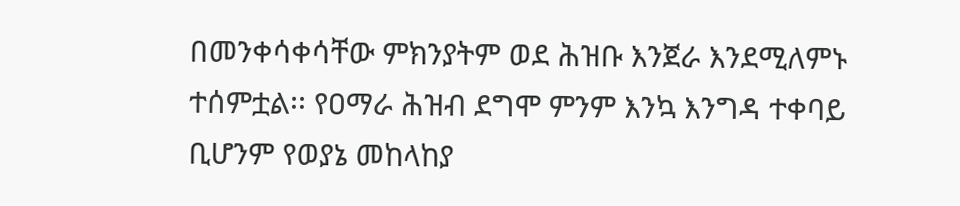በመንቀሳቀሳቸው ምክንያትም ወደ ሕዝቡ እንጀራ እንደሚለምኑ ተሰምቷል፡፡ የዐማራ ሕዝብ ደግሞ ምንም እንኳ እንግዳ ተቀባይ ቢሆንም የወያኔ መከላከያ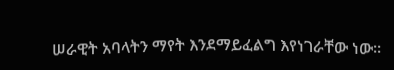ሠራዊት አባላትን ማየት እንደማይፈልግ እየነገራቸው ነው፡፡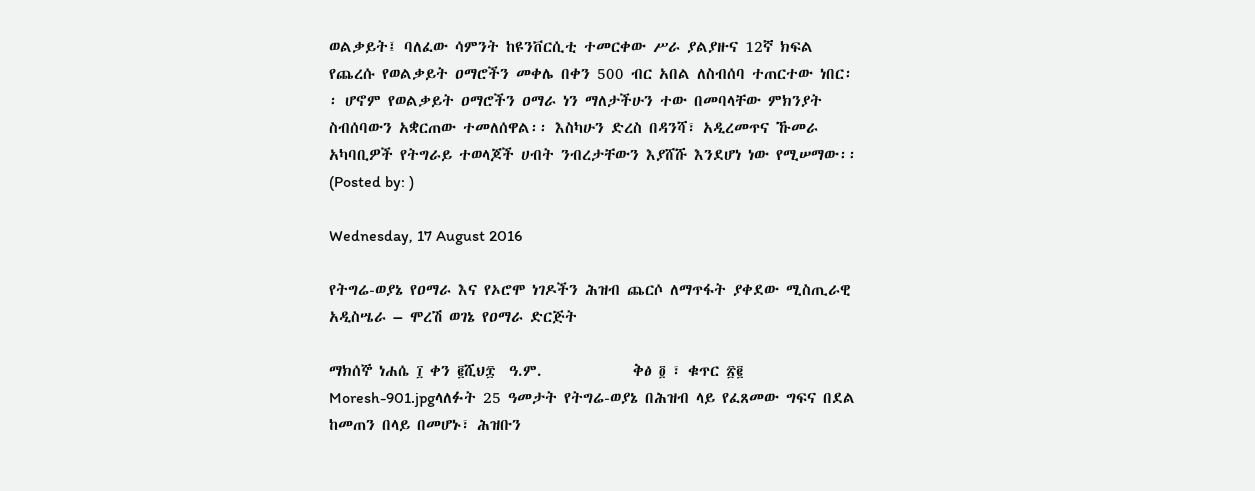ወልቃይት፤ ባለፈው ሳምንት ከዩንቨርሲቲ ተመርቀው ሥራ ያልያዙና 12ኛ ክፍል የጨረሱ የወልቃይት ዐማሮችን መቀሌ በቀን 500 ብር አበል ለስብሰባ ተጠርተው ነበር፡፡ ሆኖም የወልቃይት ዐማሮችን ዐማራ ነን ማለታችሁን ተው በመባላቸው ምክንያት ስብሰባውን አቋርጠው ተመለሰዋል፡፡ እስካሁን ድረስ በዳንሻ፣ አዲረመጥና ኹመራ አካባቢዎች የትግራይ ተወላጆች ሀብት ንብረታቸውን እያሸሹ እንደሆነ ነው የሚሠማው፡፡(Posted by: )

Wednesday, 17 August 2016

የትግሬ-ወያኔ የዐማራ እና የኦሮሞ ነገዶችን ሕዝብ ጨርሶ ለማጥፋት ያቀደው ሚስጢራዊ አዲስሤራ – ሞረሽ ወገኔ የዐማራ ድርጅት

ማክሰኞ ነሐሴ ፲ ቀን ፪ሺህ፰  ዓ.ም.             ቅፅ ፬ ፣ ቁጥር ፳፪
Moresh-901.jpgላለፉት 25 ዓመታት የትግሬ-ወያኔ በሕዝብ ላይ የፈጸመው ግፍና በደል ከመጠን በላይ በመሆኑ፣ ሕዝቡን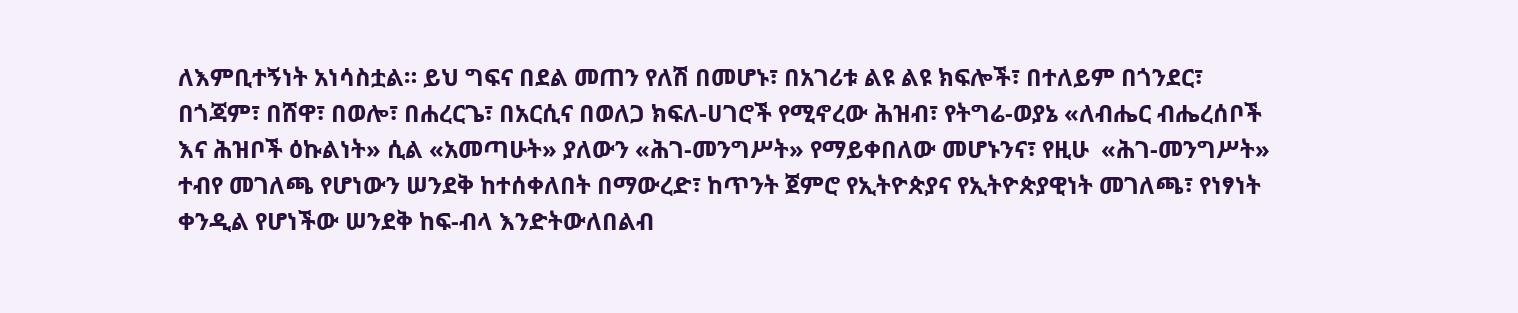ለእምቢተኝነት አነሳስቷል። ይህ ግፍና በደል መጠን የለሽ በመሆኑ፣ በአገሪቱ ልዩ ልዩ ክፍሎች፣ በተለይም በጎንደር፣ በጎጃም፣ በሸዋ፣ በወሎ፣ በሐረርጌ፣ በአርሲና በወለጋ ክፍለ-ሀገሮች የሚኖረው ሕዝብ፣ የትግሬ-ወያኔ «ለብሔር ብሔረሰቦች እና ሕዝቦች ዕኩልነት» ሲል «አመጣሁት» ያለውን «ሕገ-መንግሥት» የማይቀበለው መሆኑንና፣ የዚሁ  «ሕገ-መንግሥት» ተብየ መገለጫ የሆነውን ሠንደቅ ከተሰቀለበት በማውረድ፣ ከጥንት ጀምሮ የኢትዮጵያና የኢትዮጵያዊነት መገለጫ፣ የነፃነት ቀንዲል የሆነችው ሠንደቅ ከፍ-ብላ እንድትውለበልብ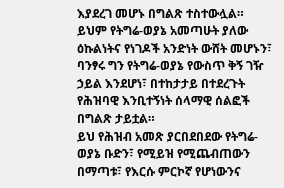እያደረገ መሆኑ በግልጽ ተስተውሏል። ይህም የትግሬ-ወያኔ አመጣሁት ያለው ዕኩልነትና የነገዶች አንድነት ውሸት መሆኑን፣ ባንፃሩ ግን የትግሬ-ወያኔ የውስጥ ቅኝ ገዥ ኃይል እንደሆነ፣ በተከታታይ በተደረጉት የሕዝባዊ እንቢተኝነት ሰላማዊ ሰልፎች በግልጽ ታይቷል።
ይህ የሕዝብ አመጽ ያርበደበደው የትግሬ-ወያኔ ቡድን፣ የሚይዝ የሚጨብጠውን በማጣቱ፣ የእርሱ ምርኮኛ የሆነውንና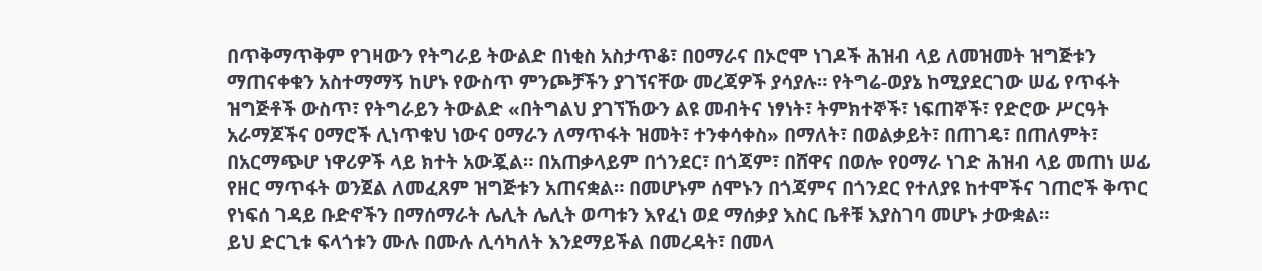በጥቅማጥቅም የገዛውን የትግራይ ትውልድ በነቂስ አስታጥቆ፣ በዐማራና በኦሮሞ ነገዶች ሕዝብ ላይ ለመዝመት ዝግጅቱን ማጠናቀቁን አስተማማኝ ከሆኑ የውስጥ ምንጮቻችን ያገኘናቸው መረጃዎች ያሳያሉ። የትግሬ-ወያኔ ከሚያደርገው ሠፊ የጥፋት ዝግጅቶች ውስጥ፣ የትግራይን ትውልድ «በትግልህ ያገኘኸውን ልዩ መብትና ነፃነት፣ ትምክተኞች፣ ነፍጠኞች፣ የድሮው ሥርዓት አራማጆችና ዐማሮች ሊነጥቁህ ነውና ዐማራን ለማጥፋት ዝመት፣ ተንቀሳቀስ» በማለት፣ በወልቃይት፣ በጠገዴ፣ በጠለምት፣ በአርማጭሆ ነዋሪዎች ላይ ክተት አውጇል። በአጠቃላይም በጎንደር፣ በጎጃም፣ በሸዋና በወሎ የዐማራ ነገድ ሕዝብ ላይ መጠነ ሠፊ የዘር ማጥፋት ወንጀል ለመፈጸም ዝግጅቱን አጠናቋል። በመሆኑም ሰሞኑን በጎጃምና በጎንደር የተለያዩ ከተሞችና ገጠሮች ቅጥር የነፍሰ ገዳይ ቡድኖችን በማሰማራት ሌሊት ሌሊት ወጣቱን እየፈነ ወደ ማሰቃያ እስር ቤቶቹ እያስገባ መሆኑ ታውቋል።
ይህ ድርጊቱ ፍላጎቱን ሙሉ በሙሉ ሊሳካለት እንደማይችል በመረዳት፣ በመላ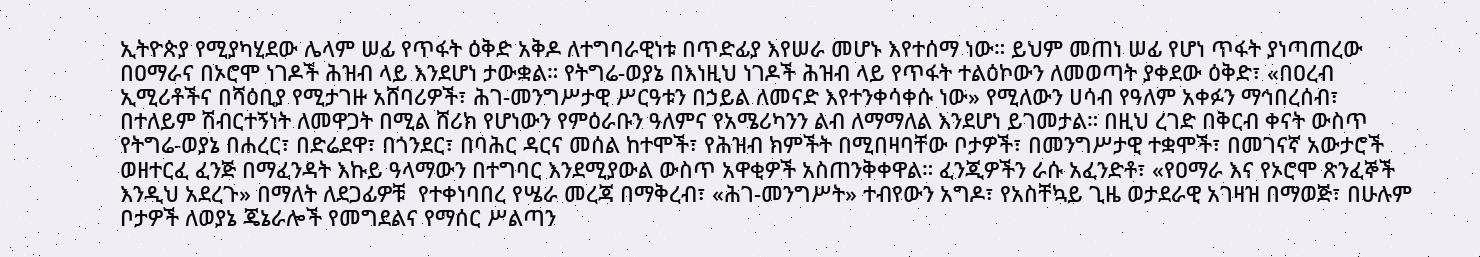ኢትዮጵያ የሚያካሂደው ሌላም ሠፊ የጥፋት ዕቅድ አቅዶ ለተግባራዊነቱ በጥድፊያ እየሠራ መሆኑ እየተሰማ ነው። ይህም መጠነ ሠፊ የሆነ ጥፋት ያነጣጠረው በዐማራና በኦሮሞ ነገዶች ሕዝብ ላይ እንደሆነ ታውቋል። የትግሬ-ወያኔ በእነዚህ ነገዶች ሕዝብ ላይ የጥፋት ተልዕኮውን ለመወጣት ያቀደው ዕቅድ፣ «በዐረብ ኢሚሪቶችና በሻዕቢያ የሚታገዙ አሸባሪዎች፣ ሕገ-መንግሥታዊ ሥርዓቱን በኃይል ለመናድ እየተንቀሳቀሱ ነው» የሚለውን ሀሳብ የዓለም አቀፉን ማኅበረሰብ፣ በተለይም ሽብርተኝነት ለመዋጋት በሚል ሸሪክ የሆነውን የምዕራቡን ዓለምና የአሜሪካንን ልብ ለማማለል እንደሆነ ይገመታል። በዚህ ረገድ በቅርብ ቀናት ውስጥ የትግሬ-ወያኔ በሐረር፣ በድሬደዋ፣ በጎንደር፣ በባሕር ዳርና መሰል ከተሞች፣ የሕዝብ ክምችት በሚበዛባቸው ቦታዎች፣ በመንግሥታዊ ተቋሞች፣ በመገናኛ አውታሮች ወዘተርፈ ፈንጅ በማፈንዳት እኩይ ዓላማውን በተግባር እንደሚያውል ውስጥ አዋቂዎች አስጠንቅቀዋል። ፈንጂዎችን ራሱ አፈንድቶ፣ «የዐማራ እና የኦሮሞ ጽንፈኞች እንዲህ አደረጉ» በማለት ለደጋፊዎቹ  የተቀነባበረ የሤራ መረጃ በማቅረብ፣ «ሕገ-መንግሥት» ተብየውን አግዶ፣ የአስቸኳይ ጊዜ ወታደራዊ አገዛዝ በማወጅ፣ በሁሉም ቦታዎች ለወያኔ ጄኔራሎች የመግደልና የማሰር ሥልጣን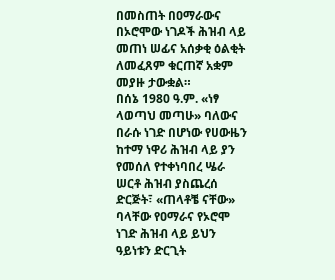በመስጠት በዐማራውና በኦሮሞው ነገዶች ሕዝብ ላይ መጠነ ሠፊና አሰቃቂ ዕልቂት ለመፈጸም ቁርጠኛ አቋም መያዙ ታውቋል።
በሰኔ 1980 ዓ.ም. «ነፃ ላወጣህ መጣሁ» ባለውና በራሱ ነገድ በሆነው የሀውዜን ከተማ ነዋሪ ሕዝብ ላይ ያን የመሰለ የተቀነባበረ ሤራ ሠርቶ ሕዝብ ያስጨረሰ ድርጅት፣ «ጠላቶቼ ናቸው» ባላቸው የዐማራና የኦሮሞ ነገድ ሕዝብ ላይ ይህን ዓይነቱን ድርጊት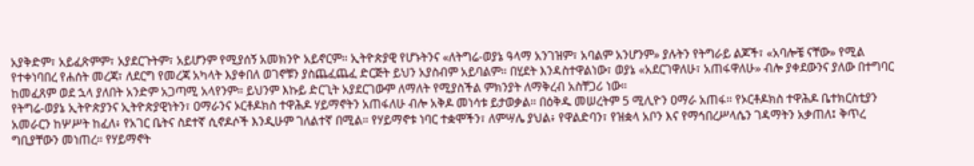አያቅድም፣ አይፈጽምም፣ አያደርጉትም፣ አይሆንም የሚያሰኝ አመክንዮ አይኖርም። ኢትዮጵያዊ የሆኑትንና «ለትግሬ-ወያኔ ዓላማ አንገዝም፣ አባልም አንሆንም» ያሉትን የትግራይ ልጆች፣ «አባሎቼ ናቸው» የሚል የተቀነባበረ የሐሰት መረጃ፣ ለደርግ የመረጃ አካላት እያቀበለ ወገኖቹን ያስጨፈጨፈ ድርጅት ይህን አያስብም አይባልም። በሂደት እንዳስተዋልነው፣ ወያኔ «አደርገዋለሁ፣ አጠፋዋለሁ» ብሎ ያቀደውንና ያለው በተግባር ከመፈጸም ወደ ኋላ ያለበት አንድም አጋጣሚ አላየንም። ይህንም እኩይ ድርጊት አያደርገውም ለማለት የሚያስችል ምክንያት ለማቅረብ አስቸጋሪ ነው።
የትግሬ-ወያኔ ኢትዮጵያንና ኢትዮጵያዊነትን፣ ዐማራንና ኦርቶዶክስ ተዋሕዶ ሃይማኖትን አጠፋለሁ ብሎ አቅዶ መነሳቱ ይታወቃል። በዕቅዱ መሠረትም 5 ሚሊዮን ዐማራ አጠፋ። የኦርቶዶክስ ተዋሕዶ ቤተክርስቲያን አመራርን ከሦሥት ከፈለ፥ የአገር ቤትና ስደተኛ ሲኖዶሶች እንዲሁም ገለልተኛ በሚል። የሃይማኖቱ ነባር ተቋሞችን፣ ለምሣሌ ያህል፥ የዋልድባን፣ የዝቋላ አቦን እና የማኅበረሥላሴን ገዳማትን አቃጠለ፤ ቅጥረ ግቢያቸውን መነጠረ። የሃይማኖት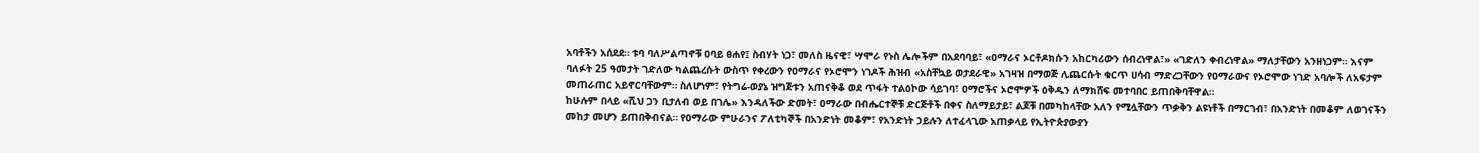አባቶችን አሰደደ። ቱባ ባለሥልጣኖቹ ዐባይ ፀሐየ፤ ስብሃት ነጋ፣ መለስ ዜናዊ፣ ሣሞራ የኑስ ሌሎችም በአደባባይ፣ «ዐማራና ኦርቶዶክሱን አከርካሪውን ሰብረነዋል፣» «ገድለን ቀብረነዋል» ማለታቸውን አንዘነጋም። እናም ባለፉት 25 ዓመታት ገድለው ካልጨረሱት ውስጥ የቀረውን የዐማራና የኦሮሞን ነገዶች ሕዝብ «አስቸኳይ ወታደራዊ» አገዛዝ በማወጅ ሊጨርሱት ቁርጥ ሀሳብ ማድረጋቸውን የዐማራውና የኦሮሞው ነገድ አባሎች ለአፍታም መጠራጠር አይኖርባቸውም። ስለሆነም፣ የትግሬ-ወያኔ ዝግጅቱን አጠናቅቆ ወደ ጥፋት ተልዕኮው ሳይገባ፣ ዐማሮችና ኦሮሞዎች ዕቅዱን ለማክሸፍ መተባበር ይጠበቅባቸዋል።
ከሁሉም በላይ «ሺህ ጋን ቢታለብ ወይ በገሌ» እንዳለችው ድመት፣ ዐማራው በብሔርተኞቹ ድርጅቶች በቀና ስለማይታይ፣ ልጆቹ በመካከላቸው አለን የሚሏቸውን ጥቃቅን ልዩነቶች በማርገብ፣ በአንድነት በመቆም ለወገናችን መከታ መሆን ይጠበቅብናል። የዐማራው ምሁራንና ፖለቲካኞች በአንድነት መቆም፣ የአንድነት ኃይሉን ለተፈላጊው አጠቃላይ የኢትዮጵያውያን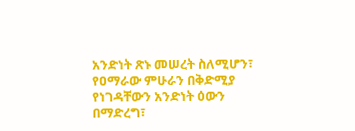አንድነት ጽኑ መሠረት ስለሚሆን፣ የዐማራው ምሁራን በቅድሚያ የነገዳቸውን አንድነት ዕውን በማድረግ፣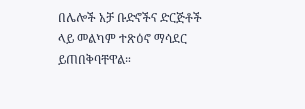በሌሎች አቻ ቡድኖችና ድርጅቶች ላይ መልካም ተጽዕኖ ማሳደር ይጠበቅባቸዋል።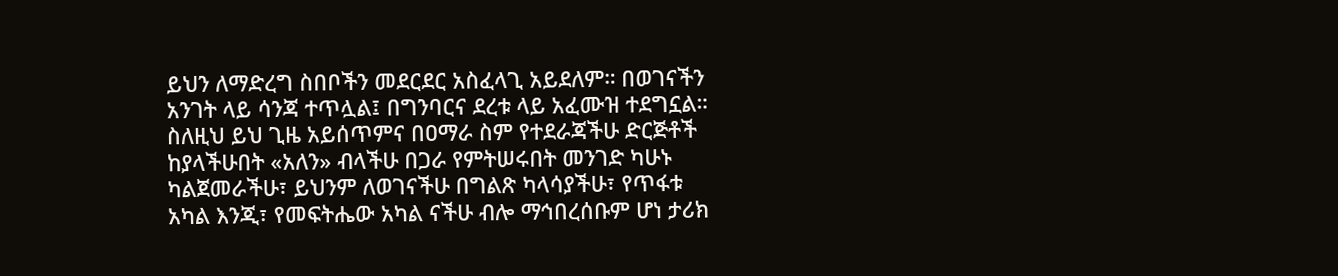ይህን ለማድረግ ስበቦችን መደርደር አስፈላጊ አይደለም። በወገናችን አንገት ላይ ሳንጃ ተጥሏል፤ በግንባርና ደረቱ ላይ አፈሙዝ ተደግኗል። ስለዚህ ይህ ጊዜ አይሰጥምና በዐማራ ስም የተደራጃችሁ ድርጅቶች ከያላችሁበት «አለን» ብላችሁ በጋራ የምትሠሩበት መንገድ ካሁኑ ካልጀመራችሁ፣ ይህንም ለወገናችሁ በግልጽ ካላሳያችሁ፣ የጥፋቱ አካል እንጂ፣ የመፍትሔው አካል ናችሁ ብሎ ማኅበረሰቡም ሆነ ታሪክ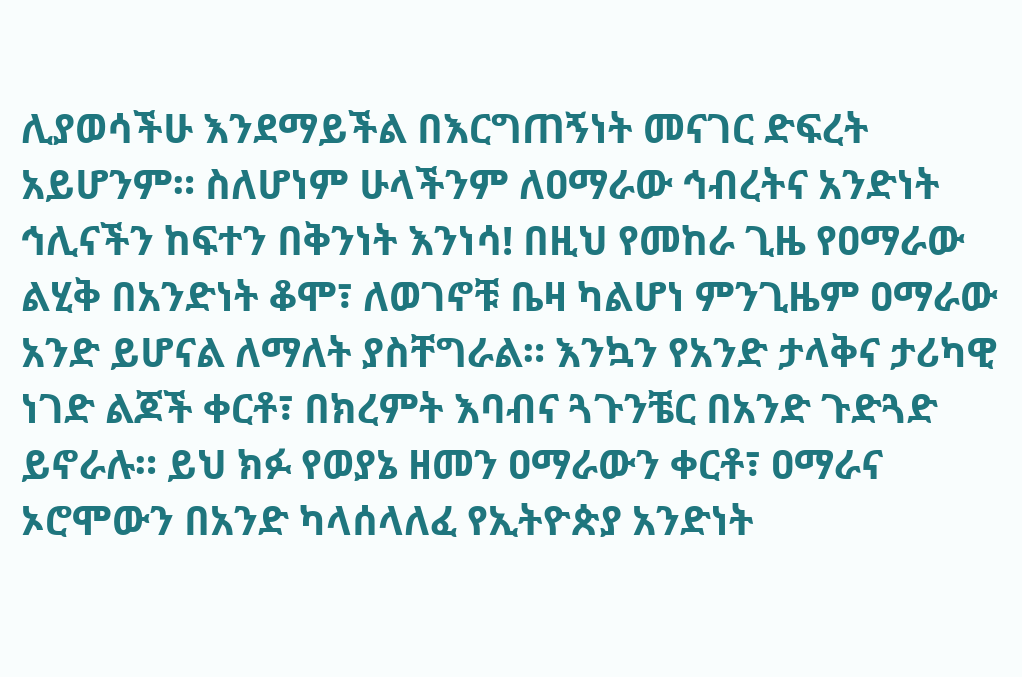ሊያወሳችሁ እንደማይችል በእርግጠኝነት መናገር ድፍረት አይሆንም። ስለሆነም ሁላችንም ለዐማራው ኅብረትና አንድነት ኅሊናችን ከፍተን በቅንነት እንነሳ! በዚህ የመከራ ጊዜ የዐማራው ልሂቅ በአንድነት ቆሞ፣ ለወገኖቹ ቤዛ ካልሆነ ምንጊዜም ዐማራው አንድ ይሆናል ለማለት ያስቸግራል። እንኳን የአንድ ታላቅና ታሪካዊ ነገድ ልጆች ቀርቶ፣ በክረምት እባብና ጓጉንቼር በአንድ ጉድጓድ ይኖራሉ። ይህ ክፉ የወያኔ ዘመን ዐማራውን ቀርቶ፣ ዐማራና ኦሮሞውን በአንድ ካላሰላለፈ የኢትዮጵያ አንድነት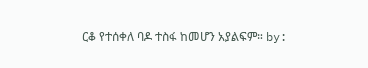ርቆ የተሰቀለ ባዶ ተስፋ ከመሆን አያልፍም። by: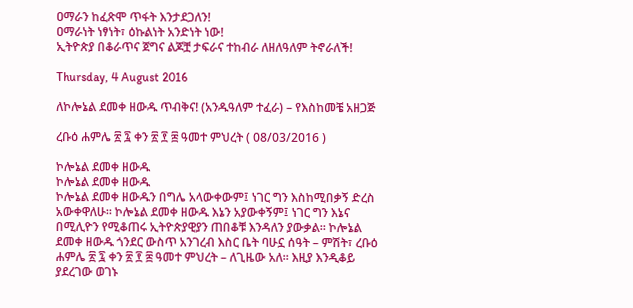ዐማራን ከፈጽሞ ጥፋት እንታደጋለን!
ዐማራነት ነፃነት፣ ዕኩልነት አንድነት ነው!
ኢትዮጵያ በቆራጥና ጀግና ልጆቿ ታፍራና ተከብራ ለዘለዓለም ትኖራለች!

Thursday, 4 August 2016

ለኮሎኔል ደመቀ ዘውዱ ጥብቅና! (አንዱዓለም ተፈራ) – የእስከመቼ አዘጋጅ

ረቡዕ ሐምሌ ፳ ፯ ቀን ፳ ፻ ፰ ዓመተ ምህረት ( 08/03/2016 )

ኮሎኔል ደመቀ ዘውዱ
ኮሎኔል ደመቀ ዘውዱ
ኮሎኔል ደመቀ ዘውዱን በግሌ አላውቀውም፤ ነገር ግን እስከሚበቃኝ ድረስ አውቀዋለሁ። ኮሎኔል ደመቀ ዘውዱ እኔን አያውቀኝም፤ ነገር ግን እኔና በሚሊዮን የሚቆጠሩ ኢትዮጵያዊያን ጠበቆቹ እንዳለን ያውቃል። ኮሎኔል ደመቀ ዘውዱ ጎንደር ውስጥ አንገረብ እስር ቤት ባሁኗ ሰዓት – ምሽት፣ ረቡዕ ሐምሌ ፳ ፯ ቀን ፳ ፻ ፰ ዓመተ ምህረት – ለጊዜው አለ። እዚያ እንዲቆይ ያደረገው ወገኑ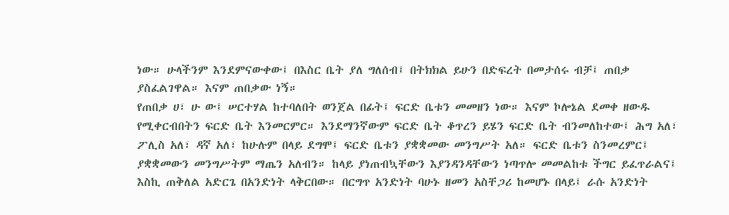ነው። ሁላችንም እንደምናውቀው፤ በእስር ቤት ያለ ግለሰብ፤ በትክክል ይሁን በድፍረት በመታሰሩ ብቻ፤ ጠበቃ ያስፈልገዋል። እናም ጠበቃው ነኝ።
የጠበቃ ሀ፣ ሁ ው፤ ሠርተሃል ከተባለበት ወንጀል በፊት፤ ፍርድ ቤቱን መመዘን ነው። እናም ኮሎኔል ደመቀ ዘውዱ የሚቀርብበትን ፍርድ ቤት እንመርምር። እንደማንኛውም ፍርድ ቤት ቆጥረን ይሄን ፍርድ ቤት ብንመለከተው፤ ሕግ አለ፣ ፖሊስ አለ፣ ዳኛ አለ፣ ከሁሉም በላይ ደግሞ፤ ፍርድ ቤቱን ያቋቋመው መንግሥት አለ። ፍርድ ቤቱን ስንመረምር፤ ያቋቋመውን መንግሥትም ማጤን አለብን። ከላይ ያነጠብኳቸውን እያንዳንዳቸውን ነጣጥሎ መመልከቱ ችግር ይፈጥራልና፤ እስኪ ጠቅለል አድርጌ በአንድነት ላቅርበው። በርግጥ አንድነት ባሁኑ ዘመን አስቸጋሪ ከመሆኑ በላይ፤ ራሱ አንድነት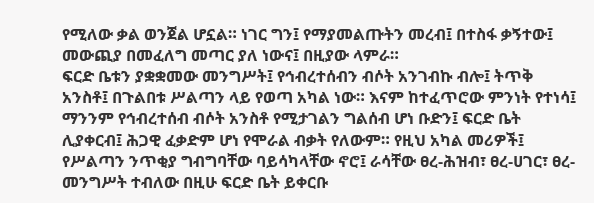የሚለው ቃል ወንጀል ሆኗል። ነገር ግን፤ የማያመልጡትን መረብ፤ በተስፋ ቃኝተው፤ መውጪያ በመፈለግ መጣር ያለ ነውና፤ በዚያው ላምራ።
ፍርድ ቤቱን ያቋቋመው መንግሥት፤ የኅብረተሰብን ብሶት አንገብኩ ብሎ፤ ትጥቅ አንስቶ፤ በጉልበቱ ሥልጣን ላይ የወጣ አካል ነው። እናም ከተፈጥሮው ምንነት የተነሳ፤ ማንንም የኅብረተሰብ ብሶት አንስቶ የሚታገልን ግልሰብ ሆነ ቡድን፤ ፍርድ ቤት ሊያቀርብ፤ ሕጋዊ ፈቃድም ሆነ የሞራል ብቃት የለውም። የዚህ አካል መሪዎች፤ የሥልጣን ንጥቂያ ግብግባቸው ባይሳካላቸው ኖሮ፤ ራሳቸው ፀረ-ሕዝብ፣ ፀረ-ሀገር፣ ፀረ-መንግሥት ተብለው በዚሁ ፍርድ ቤት ይቀርቡ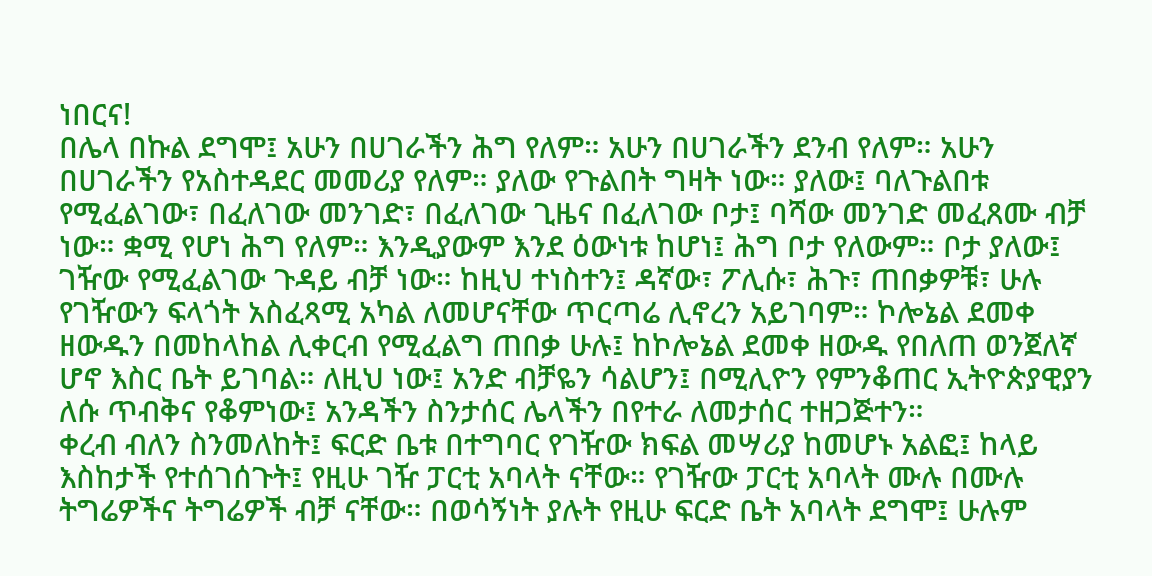ነበርና!
በሌላ በኩል ደግሞ፤ አሁን በሀገራችን ሕግ የለም። አሁን በሀገራችን ደንብ የለም። አሁን በሀገራችን የአስተዳደር መመሪያ የለም። ያለው የጉልበት ግዛት ነው። ያለው፤ ባለጉልበቱ የሚፈልገው፣ በፈለገው መንገድ፣ በፈለገው ጊዜና በፈለገው ቦታ፤ ባሻው መንገድ መፈጸሙ ብቻ ነው። ቋሚ የሆነ ሕግ የለም። እንዲያውም እንደ ዕውነቱ ከሆነ፤ ሕግ ቦታ የለውም። ቦታ ያለው፤ ገዥው የሚፈልገው ጉዳይ ብቻ ነው። ከዚህ ተነስተን፤ ዳኛው፣ ፖሊሱ፣ ሕጉ፣ ጠበቃዎቹ፣ ሁሉ የገዥውን ፍላጎት አስፈጻሚ አካል ለመሆናቸው ጥርጣሬ ሊኖረን አይገባም። ኮሎኔል ደመቀ ዘውዱን በመከላከል ሊቀርብ የሚፈልግ ጠበቃ ሁሉ፤ ከኮሎኔል ደመቀ ዘውዱ የበለጠ ወንጀለኛ ሆኖ እስር ቤት ይገባል። ለዚህ ነው፤ አንድ ብቻዬን ሳልሆን፤ በሚሊዮን የምንቆጠር ኢትዮጵያዊያን ለሱ ጥብቅና የቆምነው፤ አንዳችን ስንታሰር ሌላችን በየተራ ለመታሰር ተዘጋጅተን።
ቀረብ ብለን ስንመለከት፤ ፍርድ ቤቱ በተግባር የገዥው ክፍል መሣሪያ ከመሆኑ አልፎ፤ ከላይ እስከታች የተሰገሰጉት፤ የዚሁ ገዥ ፓርቲ አባላት ናቸው። የገዥው ፓርቲ አባላት ሙሉ በሙሉ ትግሬዎችና ትግሬዎች ብቻ ናቸው። በወሳኝነት ያሉት የዚሁ ፍርድ ቤት አባላት ደግሞ፤ ሁሉም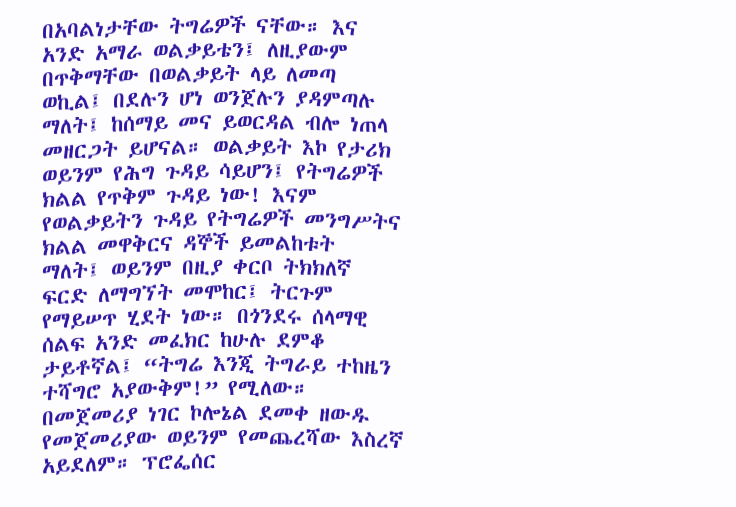በአባልነታቸው ትግሬዎች ናቸው። እና አንድ አማራ ወልቃይቴን፤ ለዚያውም በጥቅማቸው በወልቃይት ላይ ለመጣ ወኪል፤ በደሉን ሆነ ወንጀሉን ያዳምጣሉ ማለት፤ ከሰማይ መና ይወርዳል ብሎ ነጠላ መዘርጋት ይሆናል። ወልቃይት እኮ የታሪክ ወይንም የሕግ ጉዳይ ሳይሆን፤ የትግሬዎች ክልል የጥቅም ጉዳይ ነው! እናም የወልቃይትን ጉዳይ የትግሬዎች መንግሥትና ክልል መዋቅርና ዳኞች ይመልከቱት ማለት፤ ወይንም በዚያ ቀርቦ ትክክለኛ ፍርድ ለማግኘት መሞከር፤ ትርጉም የማይሠጥ ሂደት ነው። በጎንደሩ ሰላማዊ ሰልፍ አንድ መፈክር ከሁሉ ደምቆ ታይቶኛል፤ “ትግሬ እንጂ ትግራይ ተከዜን ተሻግሮ አያውቅም!” የሚለው።
በመጀመሪያ ነገር ኮሎኔል ደመቀ ዘውዱ የመጀመሪያው ወይንም የመጨረሻው እስረኛ አይደለም። ፕሮፌሰር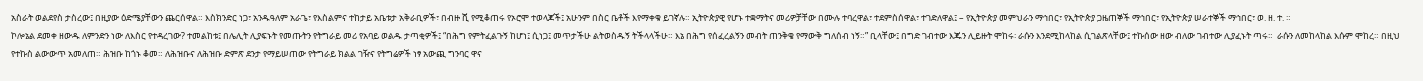አስራት ወልደየስ ታስረው፤ በዚያው ዕድሜያቸውን ጨርሰዋል። እስክንድር ነጋ፣ አንዱዓለም አራጌ፣ የእስልምና ተከታይ አቤቱታ አቅራቢዎች፣ በብዙ ሺ የሚቆጠሩ የኦሮሞ ተወላጆች፤ አሁንም በስር ቤቶች እየማቀቁ ይገኛሉ። ኢትዮጵያዊ የሆኑ ተቋማትና መሪዎቻቸው በሙሉ ተባረዋል፣ ተደምስሰዋል፣ ተገድለዋል፤ – የኢትዮጵያ መምህራን ማኅበር፣ የኢትዮጵያ ጋዜጠኞች ማኅበር፣ የኢትዮጵያ ሠራተኞች ማኅበር፣ ወ. ዘ. ተ. ።
ኮሎኔል ደመቀ ዘውዱ ለምንድን ነው ለእስር የተዳረገው? ተመልከቱ፤ በሌሊት ሊያፍኑት የመጡትን የትግራይ መሪ የአባይ ወልዱ ታጣቂዎች፤ “በሕግ የምትፈልጉኝ ከሆነ፤ ሲነጋ፤ መጥታችሁ ልትወስዱኝ ትችላላችሁ። እኔ በሕግ የሰፈረልኝን መብት ጠንቅቄ የማውቅ ግለሰብ ነኝ።” ቢላቸው፤ በግድ ገብተው እጁን ሊይዙት ሞከሩ፡ ራሱን እንደሚከላከል ሲገልጽላቸው፤ ተኩሰው ዘው ብለው ገብተው ሊያፈኑት ጣሩ።  ራሱን ለመከላከል እሱም ሞከረ። በዚህ የተኩስ ልውውጥ አመለጠ። ሕዝቡ ከጎኑ ቆመ። ለሕዝቡና ለሕዝቡ ድምጽ ደንታ የማይሠጠው የትግራይ ክልል ገዥና የትግሬዎች ነፃ አውጪ ግንባር ዋና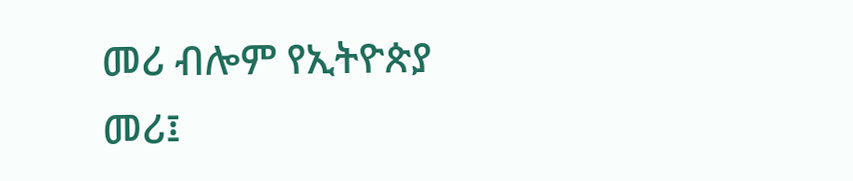መሪ ብሎም የኢትዮጵያ መሪ፤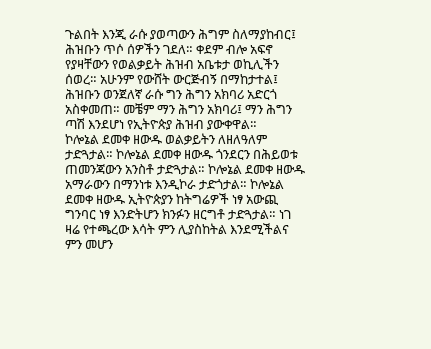ጉልበት እንጂ ራሱ ያወጣውን ሕግም ስለማያከብር፤ ሕዝቡን ጥሶ ሰዎችን ገደለ። ቀደም ብሎ አፍኖ የያዛቸውን የወልቃይት ሕዝብ አቤቱታ ወኪሊችን ሰወረ። አሁንም የውሸት ውርጅብኝ በማከታተል፤ ሕዝቡን ወንጀለኛ ራሱ ግን ሕግን አክባሪ አድርጎ አስቀመጠ። መቼም ማን ሕግን አክባሪ፤ ማን ሕግን ጣሽ እንደሆነ የኢትዮጵያ ሕዝብ ያውቀዋል።
ኮሎኔል ደመቀ ዘውዱ ወልቃይትን ለዘለዓለም ታድጓታል። ኮሎኔል ደመቀ ዘውዱ ጎንደርን በሕይወቱ ጠመንጃውን አንስቶ ታድጓታል። ኮሎኔል ደመቀ ዘውዱ አማራውን በማንነቱ እንዲኮራ ታድጎታል። ኮሎኔል ደመቀ ዘውዱ ኢትዮጵያን ከትግሬዎች ነፃ አውጪ ግንባር ነፃ እንድትሆን ክንፉን ዘርግቶ ታድጓታል። ነገ ዛሬ የተጫረው እሳት ምን ሊያስከትል እንደሚችልና ምን መሆን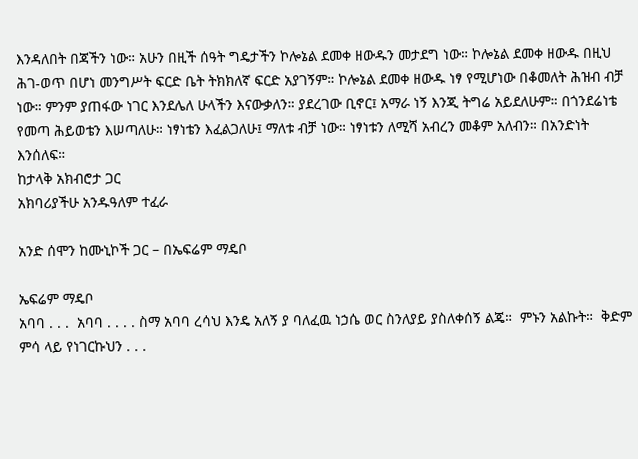እንዳለበት በጃችን ነው። አሁን በዚች ሰዓት ግዴታችን ኮሎኔል ደመቀ ዘውዱን መታደግ ነው። ኮሎኔል ደመቀ ዘውዱ በዚህ ሕገ-ወጥ በሆነ መንግሥት ፍርድ ቤት ትክክለኛ ፍርድ አያገኝም። ኮሎኔል ደመቀ ዘውዱ ነፃ የሚሆነው በቆመለት ሕዝብ ብቻ ነው። ምንም ያጠፋው ነገር እንደሌለ ሁላችን እናውቃለን። ያደረገው ቢኖር፤ አማራ ነኝ እንጂ ትግሬ አይደለሁም። በጎንደሬነቴ የመጣ ሕይወቴን እሠጣለሁ። ነፃነቴን እፈልጋለሁ፤ ማለቱ ብቻ ነው። ነፃነቱን ለሚሻ አብረን መቆም አለብን። በአንድነት እንሰለፍ።
ከታላቅ አክብሮታ ጋር
አክባሪያችሁ አንዱዓለም ተፈራ

አንድ ሰሞን ከሙኒኮች ጋር – በኤፍሬም ማዴቦ

ኤፍሬም ማዴቦ
አባባ . . .  አባባ . . . . ስማ አባባ ረሳህ እንዴ አለኝ ያ ባለፈዉ ነኃሴ ወር ስንለያይ ያስለቀሰኝ ልጄ።  ምኑን አልኩት።  ቅድም ምሳ ላይ የነገርኩህን . . .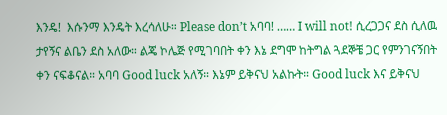እንዴ!  እሱንማ እንዴት እረሳለሁ። Please don’t አባባ! …… I will not! ሲረጋጋና ደስ ሲለዉ ታየኝና ልቤን ደስ አለው። ልጄ ኮሌጅ የሚገባበት ቀን እኔ ደግሞ ከትግል ጓደኞቼ ጋር የምንገናኝበት ቀን ናፍቆናል። አባባ Good luck አለኝ። እኔም ይቅናህ አልኩት። Good luck እና ይቅናህ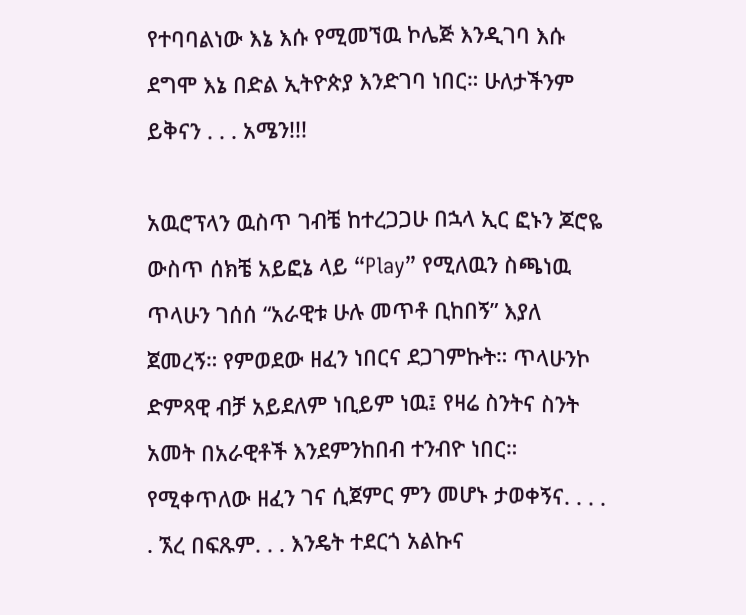የተባባልነው እኔ እሱ የሚመኘዉ ኮሌጅ እንዲገባ እሱ ደግሞ እኔ በድል ኢትዮጵያ እንድገባ ነበር። ሁለታችንም ይቅናን . . . አሜን!!!

አዉሮፕላን ዉስጥ ገብቼ ከተረጋጋሁ በኋላ ኢር ፎኑን ጆሮዬ ውስጥ ሰክቼ አይፎኔ ላይ “Play” የሚለዉን ስጫነዉ ጥላሁን ገሰሰ “አራዊቱ ሁሉ መጥቶ ቢከበኝ” እያለ ጀመረኝ። የምወደው ዘፈን ነበርና ደጋገምኩት። ጥላሁንኮ ድምጻዊ ብቻ አይደለም ነቢይም ነዉ፤ የዛሬ ስንትና ስንት አመት በአራዊቶች እንደምንከበብ ተንብዮ ነበር። የሚቀጥለው ዘፈን ገና ሲጀምር ምን መሆኑ ታወቀኝና. . . . . ኧረ በፍጹም. . . እንዴት ተደርጎ አልኩና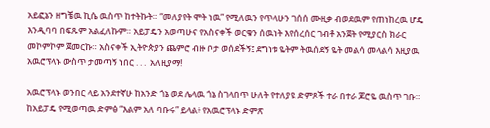አይፎኔን ዘግቼዉ ኪሴ ዉስጥ ከተትኩት። “መለያየት ሞት ነዉ” የሚለዉን የጥላሁን ገሰሰ ሙዚቃ ብወደዉም የጠነከረዉ ሆዴ እንዲባባ በፍጹም አልፈለኩም። አይፓዴን አወጣሁና የአስናቀች ወርቁን ሰዉነት እየሰረሰር ገብቶ አንጀት የሚያርስ ክራር መኮምኮም ጀመርኩ። አስናቀች ኢትዮጵያን ጨምሮ ብዙ ቦታ ወሰደችኝ፤ ደግነቱ ዬትም ትዉሰደኝ ዬት መልሳ መላልሳ እዚያዉ አዉሮፕላኑ ውስጥ ታመጣኝ ነበር . . .  አለዚያማ!

አዉሮፕላኑ ወንበር ላይ አንደተኛሁ ከአንድ ጎኔ ወደ ሌላዉ ጎኔ ስገላበጥ ሁለት የተለያዩ ድምጾች ተራ በተራ ጆሮዬ ዉስጥ ገቡ። ከአይፓዴ የሚወጣዉ ድምፅ “እልም አለ ባቡሩ” ይላል፥ የአዉሮፕላኑ ድምጽ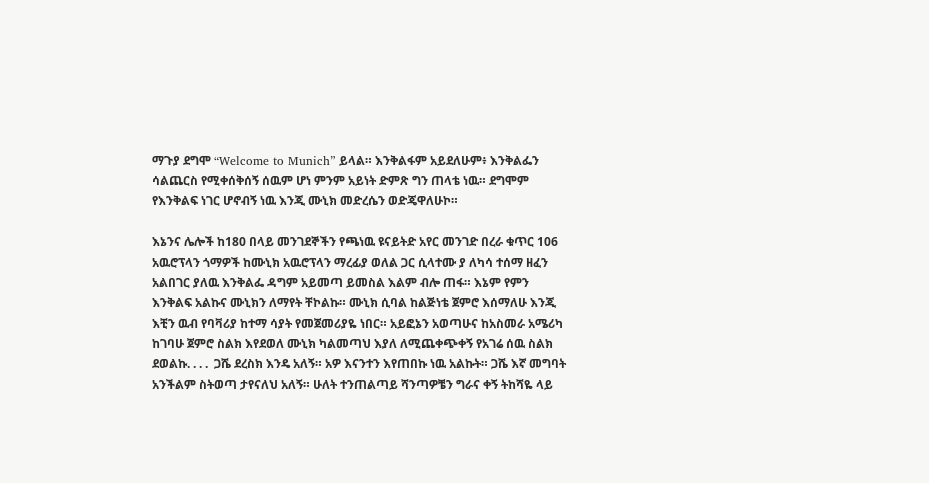ማጉያ ደግሞ “Welcome to Munich” ይላል። እንቅልፋም አይደለሁም፥ እንቅልፌን ሳልጨርስ የሚቀሰቅሰኝ ሰዉም ሆነ ምንም አይነት ድምጽ ግን ጠላቴ ነዉ። ደግሞም የእንቅልፍ ነገር ሆኖብኝ ነዉ እንጂ ሙኒክ መድረሴን ወድጄዋለሁኮ።

እኔንና ሌሎች ከ180 በላይ መንገደኞችን የጫነዉ ዩናይትድ አየር መንገድ በረራ ቁጥር 106 አዉሮፕላን ጎማዎች ከሙኒክ አዉሮፕላን ማረፊያ ወለል ጋር ሲላተሙ ያ ለካሳ ተሰማ ዘፈን አልበገር ያለዉ እንቅልፌ ዳግም አይመጣ ይመስል እልም ብሎ ጠፋ። እኔም የምን እንቅልፍ አልኩና ሙኒክን ለማየት ቸኮልኩ። ሙኒክ ሲባል ከልጅነቴ ጀምሮ እሰማለሁ እንጂ እቺን ዉብ የባቫሪያ ከተማ ሳያት የመጀመሪያዬ ነበር። አይፎኔን አወጣሁና ከአስመራ አሜሪካ ከገባሁ ጀምሮ ስልክ እየደወለ ሙኒክ ካልመጣህ እያለ ለሚጨቀጭቀኝ የአገሬ ሰዉ ስልክ ደወልኩ. . . .  ጋሼ ደረስክ እንዴ አለኝ። አዎ እናንተን እየጠበኩ ነዉ አልኩት። ጋሼ እኛ መግባት አንችልም ስትወጣ ታየናለህ አለኝ። ሁለት ተንጠልጣይ ሻንጣዎቼን ግራና ቀኝ ትከሻዬ ላይ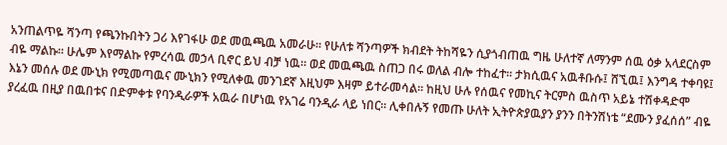አንጠልጥዬ ሻንጣ የጫንኩበትን ጋሪ እየገፋሁ ወደ መዉጫዉ አመራሁ። የሁለቱ ሻንጣዎች ክብደት ትከሻዬን ሲያጎብጠዉ ግዜ ሁለተኛ ለማንም ሰዉ ዕቃ አላደርስም ብዬ ማልኩ። ሁሌም እየማልኩ የምረሳዉ መኃላ ቢኖር ይህ ብቻ ነዉ። ወደ መዉጫዉ ስጠጋ በሩ ወለል ብሎ ተከፈተ። ታክሲዉና አዉቶቡሱ፤ ሸኚዉ፤ እንግዳ ተቀባዩ፤ እኔን መሰሉ ወደ ሙኒክ የሚመጣዉና ሙኒክን የሚለቀዉ መንገደኛ እዚህም እዛም ይተራመሳል። ከዚህ ሁሉ የሰዉና የመኪና ትርምስ ዉስጥ አይኔ ተሽቀዳድሞ ያረፈዉ በዚያ በዉበቱና በድምቀቱ የባንዲራዎች አዉራ በሆነዉ የአገሬ ባንዲራ ላይ ነበር። ሊቀበሉኝ የመጡ ሁለት ኢትዮጵያዉያን ያንን በትንሽነቴ “ደሙን ያፈሰሰ” ብዬ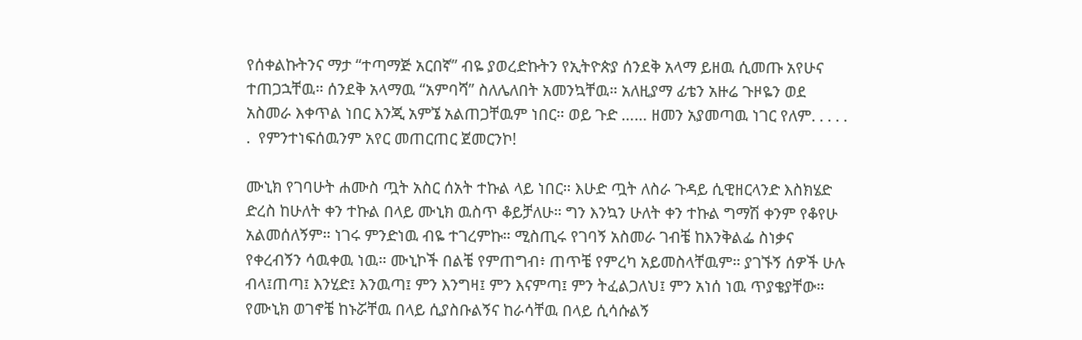የሰቀልኩትንና ማታ “ተጣማጅ አርበኛ” ብዬ ያወረድኩትን የኢትዮጵያ ሰንደቅ አላማ ይዘዉ ሲመጡ አየሁና ተጠጋኋቸዉ። ሰንደቅ አላማዉ “አምባሻ” ስለሌለበት አመንኳቸዉ። አለዚያማ ፊቴን አዙሬ ጉዞዬን ወደ አስመራ እቀጥል ነበር እንጂ አምኜ አልጠጋቸዉም ነበር። ወይ ጉድ …… ዘመን አያመጣዉ ነገር የለም. . . . . .  የምንተነፍሰዉንም አየር መጠርጠር ጀመርንኮ!

ሙኒክ የገባሁት ሐሙስ ጧት አስር ሰአት ተኩል ላይ ነበር። እሁድ ጧት ለስራ ጉዳይ ሲዊዘርላንድ እስክሄድ ድረስ ከሁለት ቀን ተኩል በላይ ሙኒክ ዉስጥ ቆይቻለሁ። ግን እንኳን ሁለት ቀን ተኩል ግማሽ ቀንም የቆየሁ አልመሰለኝም። ነገሩ ምንድነዉ ብዬ ተገረምኩ። ሚስጢሩ የገባኝ አስመራ ገብቼ ከእንቅልፌ ስነቃና የቀረብኝን ሳዉቀዉ ነዉ። ሙኒኮች በልቼ የምጠግብ፥ ጠጥቼ የምረካ አይመስላቸዉም። ያገኙኝ ሰዎች ሁሉ ብላ፤ጠጣ፤ እንሂድ፤ እንዉጣ፤ ምን እንግዛ፤ ምን እናምጣ፤ ምን ትፈልጋለህ፤ ምን አነሰ ነዉ ጥያቄያቸው። የሙኒክ ወገኖቼ ከኑሯቸዉ በላይ ሲያስቡልኝና ከራሳቸዉ በላይ ሲሳሱልኝ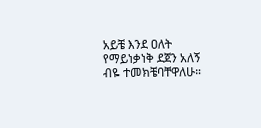አይቼ እንደ ዐለት የማይነቃነቅ ደጀን አለኝ ብዬ ተመክቼባቸዋለሁ።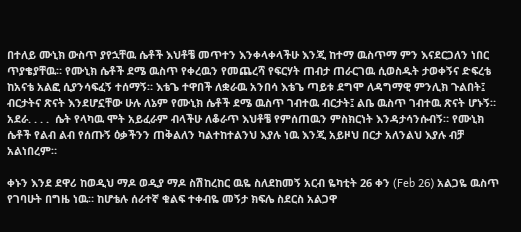በተለይ ሙኒክ ውስጥ ያየኋቸዉ ሴቶች እህቶቼ መጥተን እንቀላቀላችሁ እንጂ ከተማ ዉስጥማ ምን እናደርጋለን ነበር ጥያቄያቸዉ። የሙኒክ ሴቶች ደሜ ዉስጥ የቀረዉን የመጨረሻ የፍርሃት ጠብታ ጠራርገዉ ሲወስዱት ታወቀኝና ድፍረቴ ከአናቴ አልፎ ሲያንሳፍፈኝ ተሰማኝ። እቴጌ ተዋበች ለቋራዉ አንበሳ እቴጌ ጣይቱ ደግሞ ለዳግማዊ ምንሊክ ጉልበት፤ ብርታትና ጽናት እንደሆኗቸው ሁሉ ለኔም የሙኒክ ሴቶች ደሜ ዉስጥ ገብተዉ ብርታት፤ ልቤ ዉስጥ ገብተዉ ጽናት ሆኑኝ። አደራ. . . .  ሴት የላካዉ ሞት አይፈራም ብላችሁ ለቆራጥ እህቶቼ የምሰጠዉን ምስክርነት እንዳታሳንሱብኝ። የሙኒክ ሴቶች የልብ ልብ የሰጡኝ ዕቃችንን ጠቅልለን ካልተከተልንህ እያሉ ነዉ እንጂ አይዞህ በርታ አለንልህ እያሉ ብቻ አልነበረም።

ቀኑን እንደ ደዋሪ ከወዲህ ማዶ ወዲያ ማዶ ስሽከረከር ዉዬ ስለደከመኝ አርብ ዬካቲት 26 ቀን (Feb 26) አልጋዬ ዉስጥ የገባሁት በግዜ ነዉ። ከሆቴሉ ሰራተኛ ቁልፍ ተቀብዬ መኝታ ክፍሌ ስደርስ አልጋዋ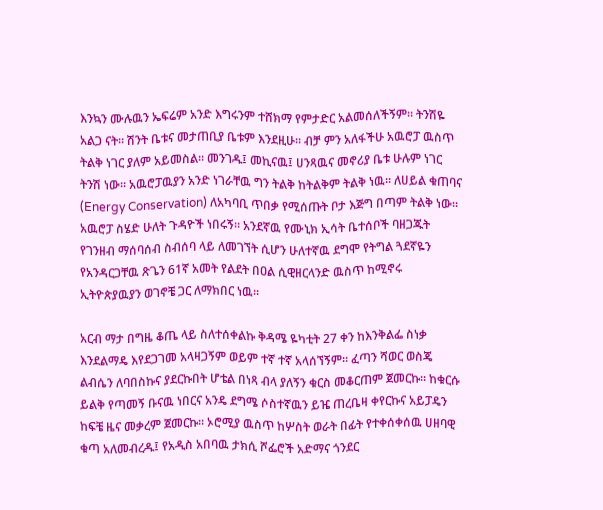እንኳን ሙሉዉን ኤፍሬም አንድ እግሩንም ተሸክማ የምታድር አልመሰለችኝም። ትንሽዬ አልጋ ናት። ሽንት ቤቱና መታጠቢያ ቤቱም እንደዚሁ። ብቻ ምን አለፋችሁ አዉሮፓ ዉስጥ ትልቅ ነገር ያለም አይመስል። መንገዱ፤ መኪናዉ፤ ሀንጻዉና መኖሪያ ቤቱ ሁሉም ነገር ትንሽ ነው። አዉሮፓዉያን አንድ ነገራቸዉ ግን ትልቅ ከትልቅም ትልቅ ነዉ። ለሀይል ቁጠባና (Energy Conservation) ለአካባቢ ጥበቃ የሚሰጡት ቦታ እጅግ በጣም ትልቅ ነው። አዉሮፓ ስሄድ ሁለት ጉዳዮች ነበሩኝ። አንደኛዉ የሙኒክ ኢሳት ቤተሰቦች ባዘጋጁት የገንዘብ ማሰባሰብ ስብሰባ ላይ ለመገኘት ሲሆን ሁለተኛዉ ደግሞ የትግል ጓደኛዬን የአንዳርጋቸዉ ጽጌን 61ኛ አመት የልደት በዐል ሲዊዘርላንድ ዉስጥ ከሚኖሩ ኢትዮጵያዉያን ወገኖቼ ጋር ለማክበር ነዉ።

አርብ ማታ በግዜ ቆጤ ላይ ስለተሰቀልኩ ቅዳሜ ዬካቲት 27 ቀን ከእንቅልፌ ስነቃ እንደልማዴ እየደጋገመ አላዛጋኝም ወይም ተኛ ተኛ አላሰኘኝም። ፈጣን ሻወር ወስጄ ልብሴን ለባበስኩና ያደርኩበት ሆቴል በነጻ ብላ ያለኝን ቁርስ መቆርጠም ጀመርኩ። ከቁርሱ ይልቅ የጣመኝ ቡናዉ ነበርና አንዴ ደግሜ ሶስተኛዉን ይዤ ጠረቤዛ ቀየርኩና አይፓዴን ከፍቼ ዜና መቃረም ጀመርኩ። ኦሮሚያ ዉስጥ ከሦስት ወራት በፊት የተቀሰቀሰዉ ሀዘባዊ ቁጣ አለመብረዱ፤ የአዲስ አበባዉ ታክሲ ሾፌሮች አድማና ጎንደር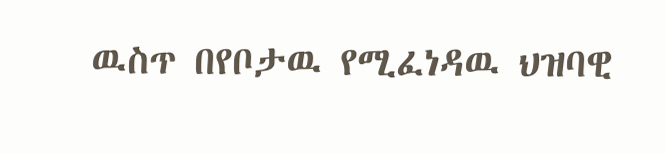ዉስጥ በየቦታዉ የሚፈነዳዉ ህዝባዊ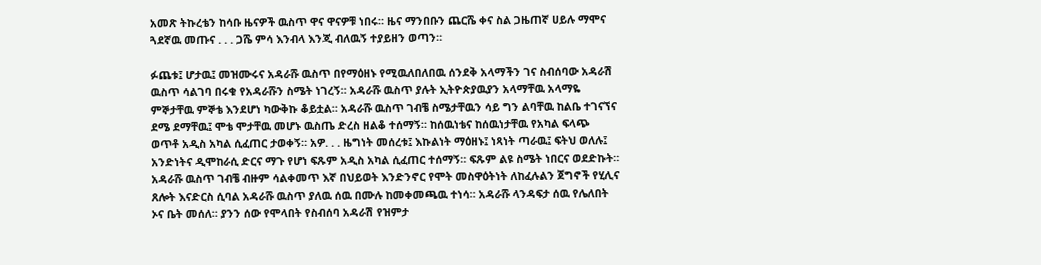አመጽ ትኩረቴን ከሳቡ ዜናዎች ዉስጥ ዋና ዋናዎቹ ነበሩ። ዜና ማንበቡን ጨርሼ ቀና ስል ጋዜጠኛ ሀይሉ ማሞና ጓደኛዉ መጡና . . . ጋሼ ምሳ እንብላ እንጂ ብለዉኝ ተያይዘን ወጣን።

ፉጨቱ፤ ሆታዉ፤ መዝሙሩና አዳራሹ ዉስጥ በየማዕዘኑ የሚዉለበለበዉ ሰንደቅ አላማችን ገና ስብሰባው አዳራሽ ዉስጥ ሳልገባ በሩቁ የአዳራሹን ስሜት ነገረኝ። አዳራሹ ዉስጥ ያሉት ኢትዮጵያዉያን አላማቸዉ አላማዬ ምኞታቸዉ ምኞቴ እንደሆነ ካውቅኩ ቆይቷል። አዳራሹ ዉስጥ ገብቼ ስሜታቸዉን ሳይ ግን ልባቸዉ ከልቤ ተገናኘና ደሜ ደማቸዉ፤ ሞቴ ሞታቸዉ መሆኑ ዉስጤ ድረስ ዘልቆ ተሰማኝ። ከሰዉነቴና ከሰዉነታቸዉ የአካል ፍላጭ ወጥቶ አዲስ አካል ሲፈጠር ታወቀኝ። አዎ. . . ዜግነት መሰረቱ፤ እኩልነት ማዕዘኑ፤ ነጻነት ጣራዉ፤ ፍትህ ወለሉ፤ አንድነትና ዲሞከራሲ ድርና ማጉ የሆነ ፍጹም አዲስ አካል ሲፈጠር ተሰማኝ። ፍጹም ልዩ ስሜት ነበርና ወደድኩት። አዳራሹ ዉስጥ ገብቼ ብዙም ሳልቀመጥ እኛ በህይወት እንድንኖር የሞት መስዋዕትነት ለከፈሉልን ጀግኖች የሂሊና ጸሎት እናድርስ ሲባል አዳራሹ ዉስጥ ያለዉ ሰዉ በሙሉ ከመቀመጫዉ ተነሳ። አዳራሹ ላንዳፍታ ሰዉ የሌለበት ኦና ቤት መሰለ። ያንን ሰው የሞላበት የስብሰባ አዳራሽ የዝምታ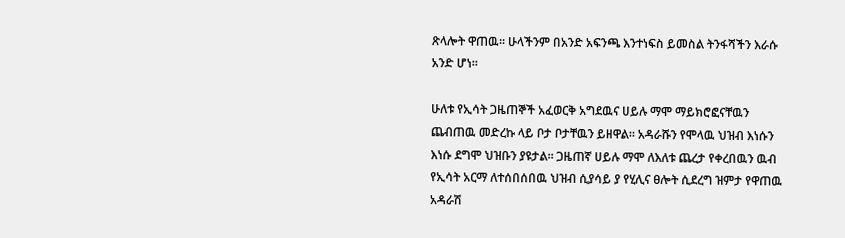ጽላሎት ዋጠዉ። ሁላችንም በአንድ አፍንጫ እንተነፍስ ይመስል ትንፋሻችን እራሱ አንድ ሆነ።

ሁለቱ የኢሳት ጋዜጠኞች አፈወርቅ አግደዉና ሀይሉ ማሞ ማይክሮፎናቸዉን ጨብጠዉ መድረኩ ላይ ቦታ ቦታቸዉን ይዘዋል። አዳራሹን የሞላዉ ህዝብ እነሱን እነሱ ደግሞ ህዝቡን ያዩታል። ጋዜጠኛ ሀይሉ ማሞ ለእለቱ ጨረታ የቀረበዉን ዉብ የኢሳት አርማ ለተሰበሰበዉ ህዝብ ሲያሳይ ያ የሂሊና ፀሎት ሲደረግ ዝምታ የዋጠዉ አዳራሽ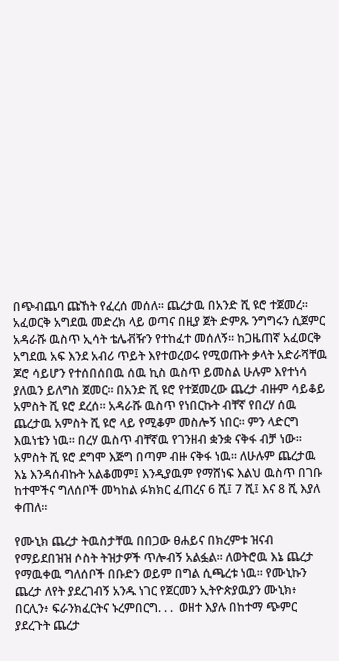በጭብጨባ ጩኸት የፈረሰ መሰለ። ጨረታዉ በአንድ ሺ ዩሮ ተጀመረ። አፈወርቅ አግደዉ መድረክ ላይ ወጣና በዚያ ጀት ድምጹ ንግግሩን ሲጀምር አዳራሹ ዉስጥ ኢሳት ቴሌቭዥን የተከፈተ መሰለኝ። ከጋዜጠኛ አፈወርቅ አግደዉ አፍ እንደ አብሪ ጥይት እየተወረወሩ የሚወጡት ቃላት አድራሻቸዉ ጆሮ ሳይሆን የተሰበሰበዉ ሰዉ ኪስ ዉስጥ ይመስል ሁሉም እየተነሳ ያለዉን ይለግስ ጀመር። በአንድ ሺ ዩሮ የተጀመረው ጨረታ ብዙም ሳይቆይ አምስት ሺ ዩሮ ደረሰ። አዳራሹ ዉስጥ የነበርኩት ብቸኛ የበረሃ ሰዉ ጨረታዉ አምስት ሺ ዩሮ ላይ የሚቆም መስሎኝ ነበር። ምን ላድርግ እዉነቴን ነዉ። በረሃ ዉስጥ ብቸኛዉ የገንዘብ ቋንቋ ናቅፋ ብቻ ነው።  አምስት ሺ ዩሮ ደግሞ እጅግ በጣም ብዙ ናቅፋ ነዉ። ለሁሉም ጨረታዉ እኔ እንዳሰብኩት አልቆመም፤ እንዲያዉም የማሸነፍ እልህ ዉስጥ በገቡ ከተሞችና ግለሰቦች መካከል ፉክክር ፈጠረና 6 ሺ፤ 7 ሺ፤ እና 8 ሺ እያለ ቀጠለ።

የሙኒክ ጨረታ ትዉስታቸዉ በበጋው ፀሐይና በክረምቱ ዝናብ የማይደበዝዝ ሶስት ትዝታዎች ጥሎብኝ አልፏል። ለወትሮዉ እኔ ጨረታ የማዉቀዉ ግለሰቦች በቡድን ወይም በግል ሲጫረቱ ነዉ። የሙኒኩን ጨረታ ለየት ያደረገብኝ አንዱ ነገር የጀርመን ኢትዮጵያዉያን ሙኒክ፥ በርሊን፥ ፍራንክፈርትና ኑረምበርግ. . .  ወዘተ እያሉ በከተማ ጭምር ያደረጉት ጨረታ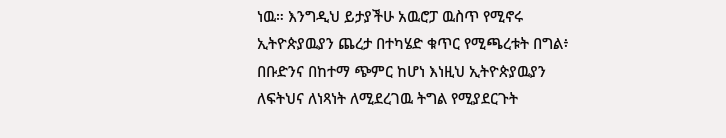ነዉ። እንግዲህ ይታያችሁ አዉሮፓ ዉስጥ የሚኖሩ ኢትዮጵያዉያን ጨረታ በተካሄድ ቁጥር የሚጫረቱት በግል፥ በቡድንና በከተማ ጭምር ከሆነ እነዚህ ኢትዮጵያዉያን ለፍትህና ለነጻነት ለሚደረገዉ ትግል የሚያደርጉት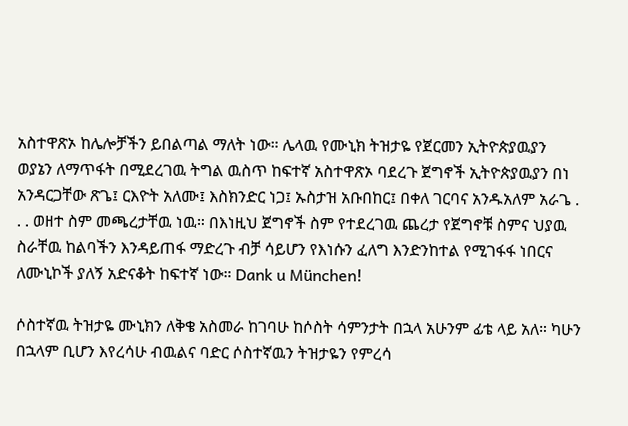አስተዋጽኦ ከሌሎቻችን ይበልጣል ማለት ነው። ሌላዉ የሙኒክ ትዝታዬ የጀርመን ኢትዮጵያዉያን ወያኔን ለማጥፋት በሚደረገዉ ትግል ዉስጥ ከፍተኛ አስተዋጽኦ ባደረጉ ጀግኖች ኢትዮጵያዉያን በነ አንዳርጋቸው ጽጌ፤ ርእዮት አለሙ፤ እስክንድር ነጋ፤ ኡስታዝ አቡበከር፤ በቀለ ገርባና አንዱአለም አራጌ . . . ወዘተ ስም መጫረታቸዉ ነዉ። በእነዚህ ጀግኖች ስም የተደረገዉ ጨረታ የጀግኖቹ ስምና ህያዉ ስራቸዉ ከልባችን እንዳይጠፋ ማድረጉ ብቻ ሳይሆን የእነሱን ፈለግ እንድንከተል የሚገፋፋ ነበርና ለሙኒኮች ያለኝ አድናቆት ከፍተኛ ነው። Dank u München!

ሶስተኛዉ ትዝታዬ ሙኒክን ለቅቄ አስመራ ከገባሁ ከሶስት ሳምንታት በኋላ አሁንም ፊቴ ላይ አለ። ካሁን በኋላም ቢሆን እየረሳሁ ብዉልና ባድር ሶስተኛዉን ትዝታዬን የምረሳ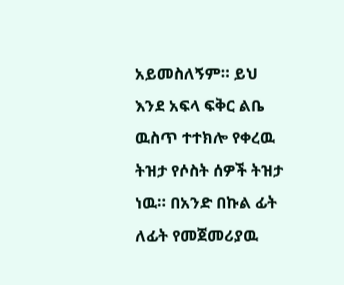አይመስለኝም። ይህ እንደ አፍላ ፍቅር ልቤ ዉስጥ ተተክሎ የቀረዉ ትዝታ የሶስት ሰዎች ትዝታ ነዉ። በአንድ በኩል ፊት ለፊት የመጀመሪያዉ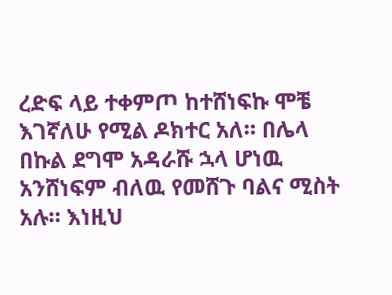ረድፍ ላይ ተቀምጦ ከተሸነፍኩ ሞቼ እገኛለሁ የሚል ዶክተር አለ። በሌላ በኩል ደግሞ አዳራሹ ኋላ ሆነዉ አንሸነፍም ብለዉ የመሸጉ ባልና ሚስት አሉ። እነዚህ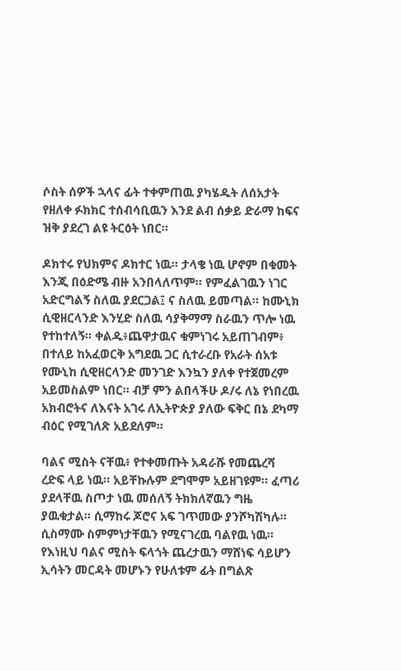ሶስት ሰዎች ኋላና ፊት ተቀምጠዉ ያካሄዱት ለሰአታት የዘለቀ ፉክክር ተሰብሳቢዉን እንደ ልብ ሰቃይ ድራማ ከፍና ዝቅ ያደረገ ልዩ ትርዕት ነበር።

ዶክተሩ የህክምና ዶክተር ነዉ። ታላቄ ነዉ ሆኖም በቁመት እንጂ በዕድሜ ብዙ አንበላለጥም። የምፈልገዉን ነገር አድርግልኝ ስለዉ ያደርጋል፤ ና ስለዉ ይመጣል። ከሙኒክ ሲዊዘርላንድ እንሂድ ስለዉ ሳያቅማማ ስራዉን ጥሎ ነዉ የተከተለኝ። ቀልዱ፥ጨዋታዉና ቁምነገሩ አይጠገብም፥ በተለይ ከአፈወርቅ አግደዉ ጋር ሲተራረቡ የአራት ሰአቱ የሙኒከ ሲዊዘርላንድ መንገድ እንኳን ያለቀ የተጀመረም አይመስልም ነበር። ብቻ ምን ልበላችሁ ዶ/ሩ ለኔ የነበረዉ አክብሮትና ለእናት አገሩ ለኢትዮጵያ ያለው ፍቅር በኔ ደካማ ብዕር የሚገለጽ አይደለም።

ባልና ሚስት ናቸዉ፥ የተቀመጡት አዳራሹ የመጨረሻ ረድፍ ላይ ነዉ። አይቸኩሉም ደግሞም አይዘገዩም። ፈጣሪ ያደላቸዉ ስጦታ ነዉ መሰለኝ ትክክለኛዉን ግዜ ያዉቁታል። ሲማከሩ ጆሮና አፍ ገጥመው ያንሾካሽካሉ። ሲስማሙ ስምምነታቸዉን የሚናገረዉ ባልየዉ ነዉ። የእነዚህ ባልና ሚስት ፍላጎት ጨረታዉን ማሸነፍ ሳይሆን ኢሳትን መርዳት መሆኑን የሁለቱም ፊት በግልጽ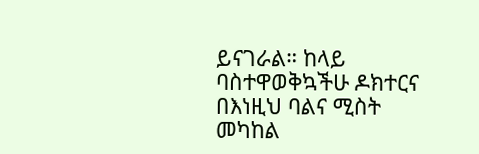ይናገራል። ከላይ ባስተዋወቅኳችሁ ዶክተርና በእነዚህ ባልና ሚስት መካከል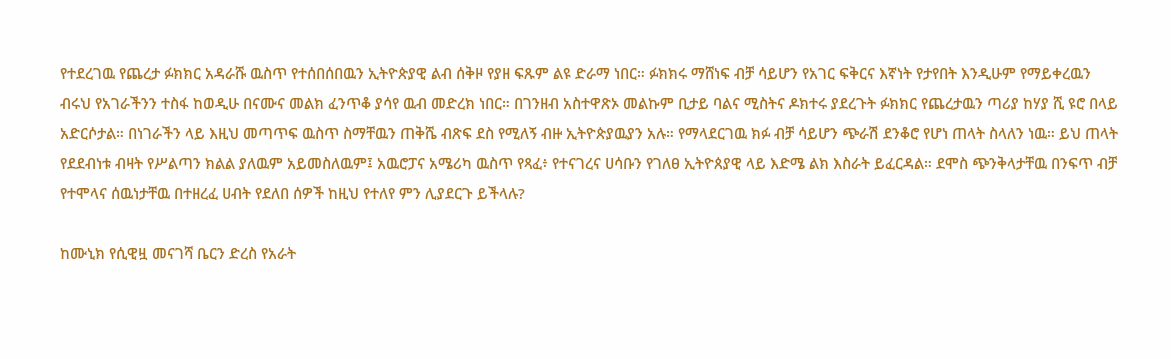የተደረገዉ የጨረታ ፉክክር አዳራሹ ዉስጥ የተሰበሰበዉን ኢትዮጵያዊ ልብ ሰቅዞ የያዘ ፍጹም ልዩ ድራማ ነበር። ፉክክሩ ማሸነፍ ብቻ ሳይሆን የአገር ፍቅርና እኛነት የታየበት እንዲሁም የማይቀረዉን ብሩህ የአገራችንን ተስፋ ከወዲሁ በናሙና መልክ ፈንጥቆ ያሳየ ዉብ መድረክ ነበር። በገንዘብ አስተዋጽኦ መልኩም ቢታይ ባልና ሚስትና ዶክተሩ ያደረጉት ፉክክር የጨረታዉን ጣሪያ ከሃያ ሺ ዩሮ በላይ አድርሶታል። በነገራችን ላይ እዚህ መጣጥፍ ዉስጥ ስማቸዉን ጠቅሼ ብጽፍ ደስ የሚለኝ ብዙ ኢትዮጵያዉያን አሉ። የማላደርገዉ ክፉ ብቻ ሳይሆን ጭራሽ ደንቆሮ የሆነ ጠላት ስላለን ነዉ። ይህ ጠላት የደደብነቱ ብዛት የሥልጣን ክልል ያለዉም አይመስለዉም፤ አዉሮፓና አሜሪካ ዉስጥ የጻፈ፥ የተናገረና ሀሳቡን የገለፀ ኢትዮጰያዊ ላይ እድሜ ልክ እስራት ይፈርዳል። ደሞስ ጭንቅላታቸዉ በንፍጥ ብቻ የተሞላና ሰዉነታቸዉ በተዘረፈ ሀብት የደለበ ሰዎች ከዚህ የተለየ ምን ሊያደርጉ ይችላሉ?

ከሙኒክ የሲዊዟ መናገሻ ቤርን ድረስ የአራት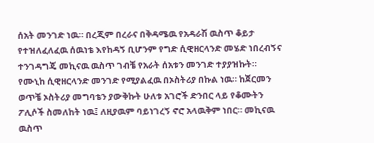ሰአት መንገድ ነዉ። በረጂም በረራና በቅዳሜዉ የአዳራሽ ዉስጥ ቆይታ የተዝለፈለፈዉ ሰዉነቴ እየከዳኝ ቢሆንም የግድ ሲዊዘርላንድ መሄድ ነበረብኝና ተንገዳግጄ መኪናዉ ዉስጥ ገብቼ የአራት ሰአቱን መንገድ ተያያዝኩት። የሙኒከ ሲዊዘርላንድ መንገድ የሚያልፈዉ በኦስትሪያ በኩል ነዉ። ከጀርመን ወጥቼ ኦስትሪያ መግባቴን ያውቅኩት ሁለቱ አገሮች ድንበር ላይ የቆሙትን ፖሊሶች ስመለከት ነዉ፤ ለዚያዉም ባይነገረኝ ኖሮ አላዉቅም ነበር። መኪናዉ ዉስጥ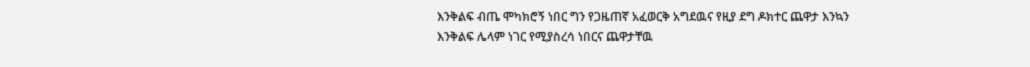እንቅልፍ ብጤ ሞካክሮኝ ነበር ግን የጋዜጠኛ አፈወርቅ አግደዉና የዚያ ደግ ዶክተር ጨዋታ እንኳን እንቅልፍ ሌላም ነገር የሚያስረሳ ነበርና ጨዋታቸዉ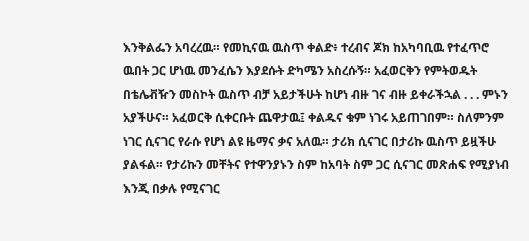እንቅልፌን አባረረዉ። የመኪናዉ ዉስጥ ቀልድ፥ ተረብና ጆክ ከአካባቢዉ የተፈጥሮ ዉበት ጋር ሆነዉ መንፈሴን እያደሱት ድካሜን አስረሱኝ። አፈወርቅን የምትወዱት በቴሌቭዥን መስኮት ዉስጥ ብቻ አይታችሁት ከሆነ ብዙ ገና ብዙ ይቀራችኋል . . . ምኑን አያችሁና። አፈወርቅ ሲቀርቡት ጨዋታዉ፤ ቀልዱና ቁም ነገሩ አይጠገበም። ስለምንም ነገር ሲናገር የራሱ የሆነ ልዩ ዜማና ቃና አለዉ። ታሪክ ሲናገር በታሪኩ ዉስጥ ይዟችሁ ያልፋል። የታሪኩን መቸትና የተዋንያኑን ስም ከአባት ስም ጋር ሲናገር መጽሐፍ የሚያነብ እንጂ በቃሉ የሚናገር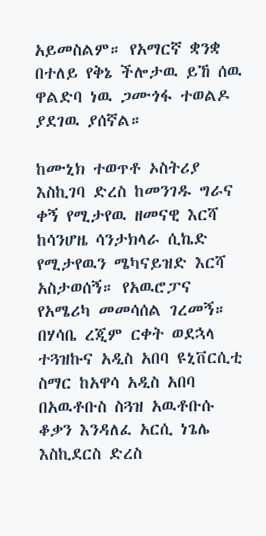አይመስልም። የአማርኛ ቋንቋ በተለይ የቅኔ ችሎታዉ ይኸ ሰዉ ዋልድባ ነዉ ጋሙጎፋ ተወልዶ ያደገዉ ያሰኛል።

ከሙኒክ ተወጥቶ ኦስትሪያ እስኪገባ ድረስ ከመንገዱ ግራና ቀኝ የሚታየዉ ዘመናዊ እርሻ ከሳንሆዜ ሳንታክላራ ሲኬድ የሚታየዉን ሜካናይዝድ እርሻ አስታወሰኝ። የአዉሮፓና የአሜሪካ መመሳሰል ገረመኝ። በሃሳቤ ረጂም ርቀት ወደኋላ ተጓዝኩና አዲስ አበባ ዩኒቨርሲቲ ስማር ከአዋሳ አዲስ አበባ በአዉቶቡስ ስጓዝ አዉቶቡሱ ቆቃን እንዳለፈ አርሲ ነጌሌ እስኪደርስ ድረስ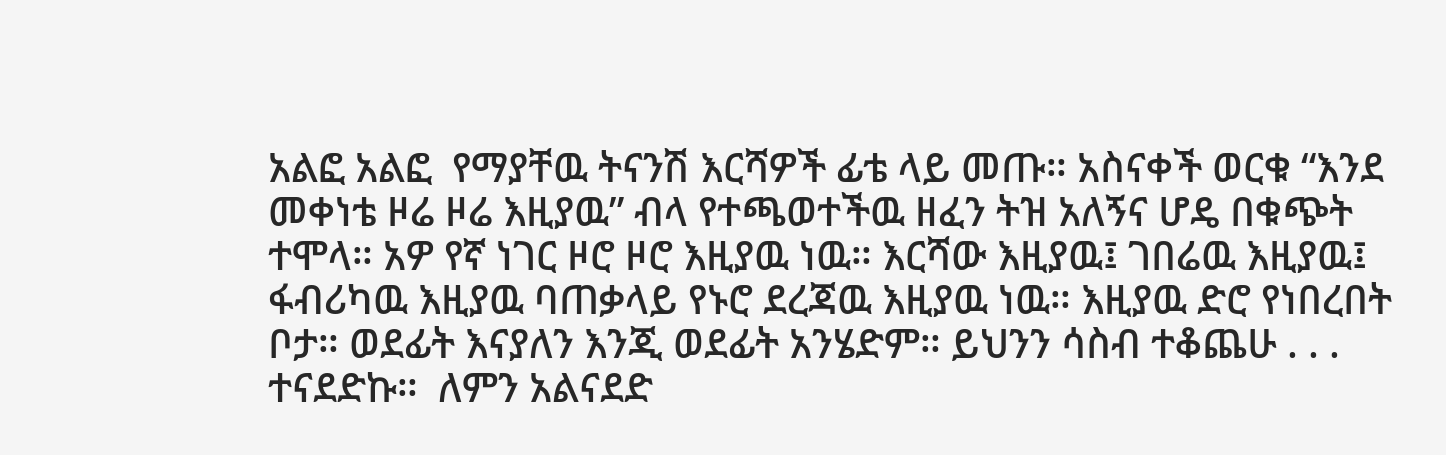አልፎ አልፎ  የማያቸዉ ትናንሽ እርሻዎች ፊቴ ላይ መጡ። አስናቀች ወርቁ “እንደ መቀነቴ ዞሬ ዞሬ እዚያዉ” ብላ የተጫወተችዉ ዘፈን ትዝ አለኝና ሆዴ በቁጭት ተሞላ። አዎ የኛ ነገር ዞሮ ዞሮ እዚያዉ ነዉ። እርሻው እዚያዉ፤ ገበሬዉ እዚያዉ፤ ፋብሪካዉ እዚያዉ ባጠቃላይ የኑሮ ደረጃዉ እዚያዉ ነዉ። እዚያዉ ድሮ የነበረበት ቦታ። ወደፊት እናያለን እንጂ ወደፊት አንሄድም። ይህንን ሳስብ ተቆጨሁ . . . ተናደድኩ።  ለምን አልናደድ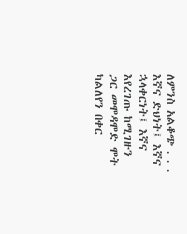ለምንስ አልቆጭ . . .  እኛና ድህነት፤ እኛና ኋላቀርነት፤ እኛና እየረገጡ ከሚገዙን ጋር መሞዳሞድ ሞት ካልለየን በቀር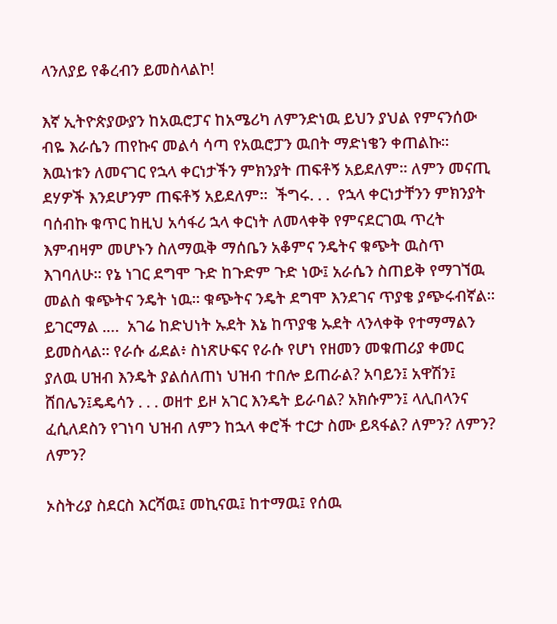ላንለያይ የቆረብን ይመስላልኮ!

እኛ ኢትዮጵያውያን ከአዉሮፓና ከአሜሪካ ለምንድነዉ ይህን ያህል የምናንሰው ብዬ እራሴን ጠየኩና መልሳ ሳጣ የአዉሮፓን ዉበት ማድነቄን ቀጠልኩ። እዉነቱን ለመናገር የኋላ ቀርነታችን ምክንያት ጠፍቶኝ አይደለም። ለምን መናጢ ደሃዎች እንደሆንም ጠፍቶኝ አይደለም።  ችግሩ. . .  የኋላ ቀርነታቸንን ምክንያት ባሰብኩ ቁጥር ከዚህ አሳፋሪ ኋላ ቀርነት ለመላቀቅ የምናደርገዉ ጥረት እምብዛም መሆኑን ስለማዉቅ ማሰቤን አቆምና ንዴትና ቁጭት ዉስጥ እገባለሁ። የኔ ነገር ደግሞ ጉድ ከጉድም ጉድ ነው፤ አራሴን ስጠይቅ የማገኘዉ መልስ ቁጭትና ንዴት ነዉ። ቁጭትና ንዴት ደግሞ እንደገና ጥያቄ ያጭሩብኛል። ይገርማል .…  አገሬ ከድህነት ኡደት እኔ ከጥያቄ ኡደት ላንላቀቅ የተማማልን ይመስላል። የራሱ ፊደል፥ ስነጽሁፍና የራሱ የሆነ የዘመን መቁጠሪያ ቀመር ያለዉ ሀዝብ እንዴት ያልሰለጠነ ህዝብ ተበሎ ይጠራል? አባይን፤ አዋሽን፤ ሸበሌን፤ዴዴሳን . . . ወዘተ ይዞ አገር እንዴት ይራባል? አክሱምን፤ ላሊበላንና ፈሲለደስን የገነባ ህዝብ ለምን ከኋላ ቀሮች ተርታ ስሙ ይጻፋል? ለምን? ለምን? ለምን?

ኦስትሪያ ስደርስ እርሻዉ፤ መኪናዉ፤ ከተማዉ፤ የሰዉ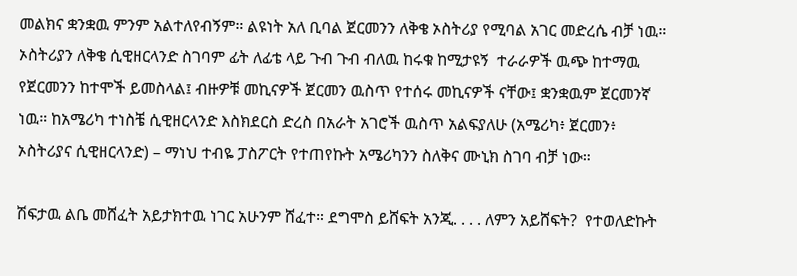መልክና ቋንቋዉ ምንም አልተለየብኝም። ልዩነት አለ ቢባል ጀርመንን ለቅቄ ኦስትሪያ የሚባል አገር መድረሴ ብቻ ነዉ። ኦስትሪያን ለቅቄ ሲዊዘርላንድ ስገባም ፊት ለፊቴ ላይ ጉብ ጉብ ብለዉ ከሩቁ ከሚታዩኝ  ተራራዎች ዉጭ ከተማዉ የጀርመንን ከተሞች ይመስላል፤ ብዙዎቹ መኪናዎች ጀርመን ዉስጥ የተሰሩ መኪናዎች ናቸው፤ ቋንቋዉም ጀርመንኛ ነዉ። ከአሜሪካ ተነስቼ ሲዊዘርላንድ እስክደርስ ድረስ በአራት አገሮች ዉስጥ አልፍያለሁ (አሜሪካ፥ ጀርመን፥ ኦስትሪያና ሲዊዘርላንድ) – ማነህ ተብዬ ፓስፖርት የተጠየኩት አሜሪካንን ስለቅና ሙኒክ ስገባ ብቻ ነው።

ሽፍታዉ ልቤ መሸፈት አይታክተዉ ነገር አሁንም ሸፈተ። ደግሞስ ይሸፍት አንጂ. . . . ለምን አይሸፍት?  የተወለድኩት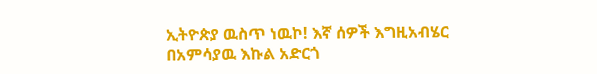ኢትዮጵያ ዉስጥ ነዉኮ! እኛ ሰዎች እግዚአብሄር በአምሳያዉ እኩል አድርጎ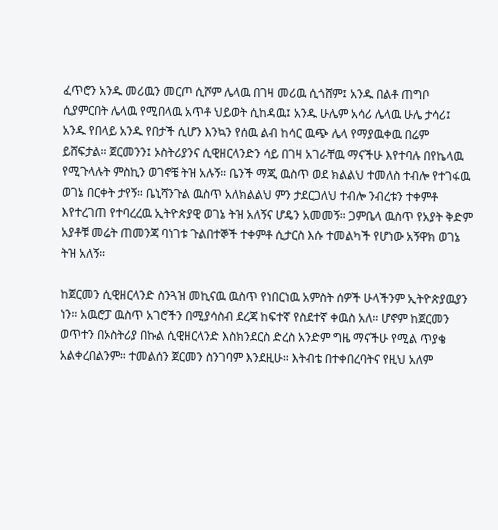ፈጥሮን አንዱ መሪዉን መርጦ ሲሾም ሌላዉ በገዛ መሪዉ ሲጎሸም፤ አንዱ በልቶ ጠግቦ ሲያምርበት ሌላዉ የሚበላዉ አጥቶ ህይወት ሲከዳዉ፤ አንዱ ሁሌም አሳሪ ሌላዉ ሁሌ ታሳሪ፤ አንዱ የበላይ አንዱ የበታች ሲሆን እንኳን የሰዉ ልብ ከሳር ዉጭ ሌላ የማያዉቀዉ በሬም ይሸፍታል። ጀርመንን፤ ኦስትሪያንና ሲዊዘርላንድን ሳይ በገዛ አገራቸዉ ማናችሁ እየተባሉ በየኬላዉ የሚጉላሉት ምስኪን ወገኖቼ ትዝ አሉኝ። ቤንች ማጂ ዉስጥ ወደ ክልልህ ተመለስ ተብሎ የተገፋዉ ወገኔ በርቀት ታየኝ። ቤኒሻንጉል ዉስጥ አለክልልህ ምን ታደርጋለህ ተብሎ ንብረቱን ተቀምቶ እየተረገጠ የተባረረዉ ኢትዮጵያዊ ወገኔ ትዝ አለኝና ሆዴን አመመኝ። ጋምቤላ ዉስጥ የአያት ቅድም አያቶቹ መሬት ጠመንጃ ባነገቱ ጉልበተኞች ተቀምቶ ሲታርስ እሱ ተመልካች የሆነው አኝዋክ ወገኔ ትዝ አለኝ።

ከጀርመን ሲዊዘርላንድ ስንጓዝ መኪናዉ ዉስጥ የነበርነዉ አምስት ሰዎች ሁላችንም ኢትዮጵያዉያን ነን። አዉሮፓ ዉስጥ አገሮችን በሚያሳስብ ደረጃ ከፍተኛ የስደተኛ ቀዉስ አለ። ሆኖም ከጀርመን ወጥተን በኦስትሪያ በኩል ሲዊዘርላንድ እስክንደርስ ድረስ አንድም ግዜ ማናችሁ የሚል ጥያቄ አልቀረበልንም። ተመልሰን ጀርመን ስንገባም እንደዚሁ። እትብቴ በተቀበረባትና የዚህ አለም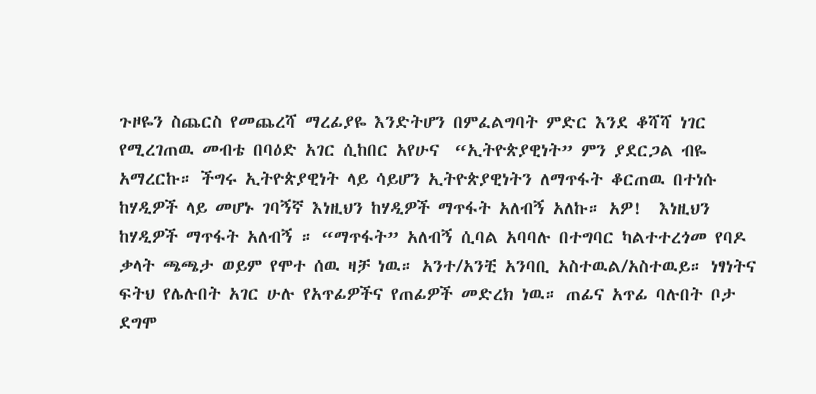ጉዞዬን ስጨርስ የመጨረሻ ማረፊያዬ እንድትሆን በምፈልግባት ምድር እንደ ቆሻሻ ነገር የሚረገጠዉ መብቴ በባዕድ አገር ሲከበር አየሁና  “ኢትዮጵያዊነት” ምን ያደርጋል ብዬ አማረርኩ። ችግሩ ኢትዮጵያዊነት ላይ ሳይሆን ኢትዮጵያዊነትን ለማጥፋት ቆርጠዉ በተነሱ ከሃዲዎች ላይ መሆኑ ገባኝኛ እነዚህን ከሃዲዎች ማጥፋት አለብኝ አለኩ። አዎ!  እነዚህን ከሃዲዎች ማጥፋት አለብኝ ። “ማጥፋት” አለብኝ ሲባል አባባሉ በተግባር ካልተተረጎመ የባዶ ቃላት ጫጫታ ወይም የሞተ ሰዉ ዛቻ ነዉ። አንተ/አንቺ አንባቢ አስተዉል/አስተዉይ። ነፃነትና ፍትህ የሌሉበት አገር ሁሉ የአጥፊዎችና የጠፊዎች መድረክ ነዉ። ጠፊና አጥፊ ባሉበት ቦታ ደግሞ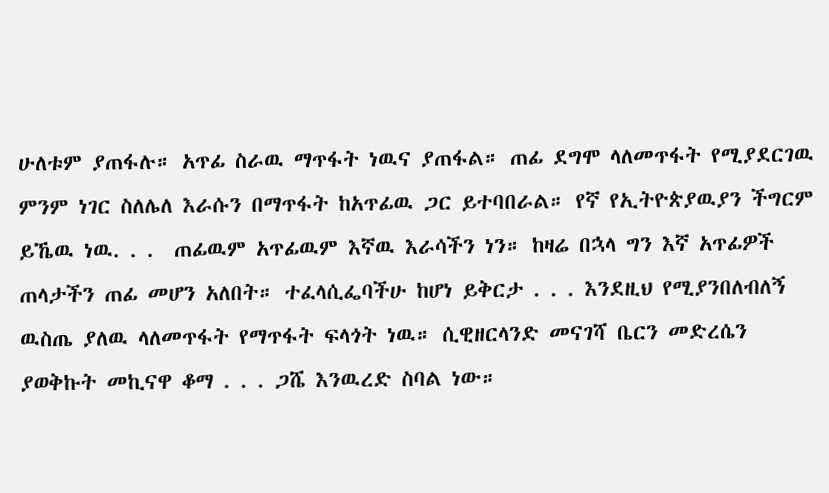ሁለቱም ያጠፋሉ። አጥፊ ስራዉ ማጥፋት ነዉና ያጠፋል። ጠፊ ደግሞ ላለመጥፋት የሚያደርገዉ ምንም ነገር ስለሌለ እራሱን በማጥፋት ከአጥፊዉ ጋር ይተባበራል። የኛ የኢትዮጵያዉያን ችግርም ይኼዉ ነዉ. . .  ጠፊዉም አጥፊዉም እኛዉ እራሳችን ነን። ከዛሬ በኋላ ግን እኛ አጥፊዎች ጠላታችን ጠፊ መሆን አለበት። ተፈላሲፌባችሁ ከሆነ ይቅርታ . . . እንደዚህ የሚያንበለብለኝ ዉስጤ ያለዉ ላለመጥፋት የማጥፋት ፍላጎት ነዉ። ሲዊዘርላንድ መናገሻ ቤርን መድረሴን ያወቅኩት መኪናዋ ቆማ . . . ጋሼ እንዉረድ ስባል ነው።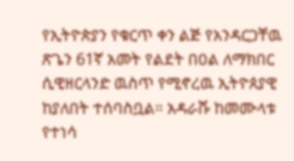የኢትዮጵያን የቁርጥ ቀን ልጅ የአንዳርጋቸዉ ጽጌን 61ኛ አመት የልደት በዐል ለማክበር ሲዊዘርላንድ ዉስጥ የሚኖረዉ ኢትዮጰያዊ ከያለበት ተሰባስቧል። አዳራሹ ከመሙላቱ የተነሳ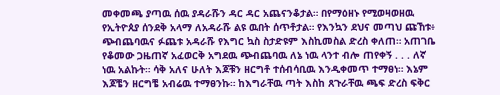መቀመጫ ያጣዉ ሰዉ ያዳራሹን ዳር ዳር አጨናንቆታል። በየማዕዘኑ የሚወዛወዘዉ የኢትዮጰያ ሰንደቅ አላማ ለአዳራሹ ልዩ ዉበት ሰጥቶታል። የእንኳን ደህና መጣህ ጩኸቱ፥ ጭብጨባዉና ፉጨቱ አዳራሹ የእግር ኳስ ስታድዩም እስኪመስል ድረስ ቀለጠ። አጠገቤ የቆመው ጋዜጠኛ አፈወርቅ አግደዉ ጭብጨባዉ ለኔ ነዉ ላንተ ብሎ ጠየቀኝ . . . ለኛ ነዉ አልኩት። ሳቅ አለና ሁለት እጆቹን ዘርግቶ ተሰብሳቢዉ እንዲቀመጥ ተማፀነ። እኔም እጆቼን ዘርግቼ አብሬዉ ተማፀንኩ። ከእግራቸዉ ጣት እስከ ጸጉራቸዉ ጫፍ ድረስ ፍቅር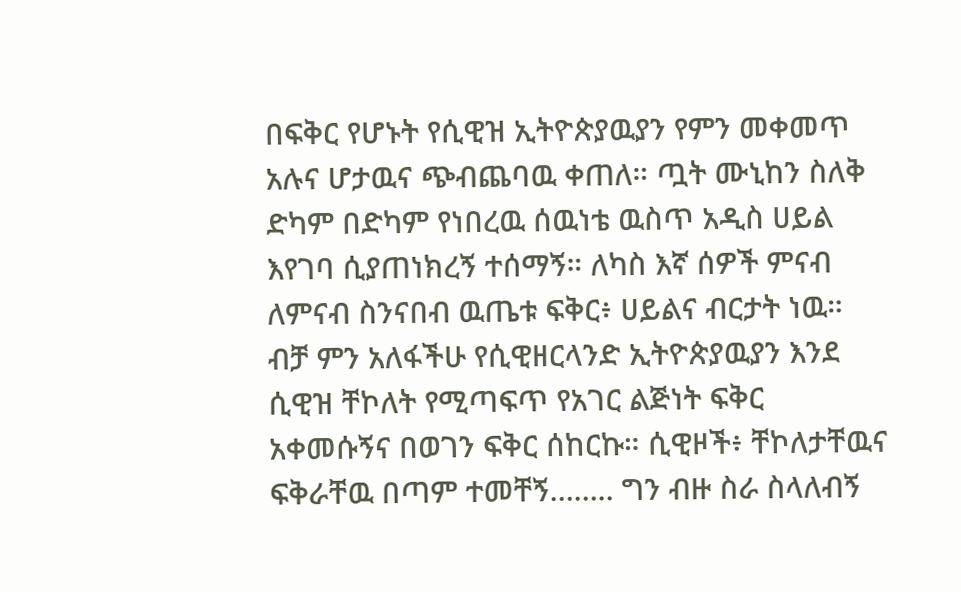በፍቅር የሆኑት የሲዊዝ ኢትዮጵያዉያን የምን መቀመጥ አሉና ሆታዉና ጭብጨባዉ ቀጠለ። ጧት ሙኒከን ስለቅ ድካም በድካም የነበረዉ ሰዉነቴ ዉስጥ አዲስ ሀይል እየገባ ሲያጠነክረኝ ተሰማኝ። ለካስ እኛ ሰዎች ምናብ ለምናብ ስንናበብ ዉጤቱ ፍቅር፥ ሀይልና ብርታት ነዉ። ብቻ ምን አለፋችሁ የሲዊዘርላንድ ኢትዮጵያዉያን እንደ ሲዊዝ ቸኮለት የሚጣፍጥ የአገር ልጅነት ፍቅር አቀመሱኝና በወገን ፍቅር ሰከርኩ። ሲዊዞች፥ ቸኮለታቸዉና ፍቅራቸዉ በጣም ተመቸኝ…….. ግን ብዙ ስራ ስላለብኝ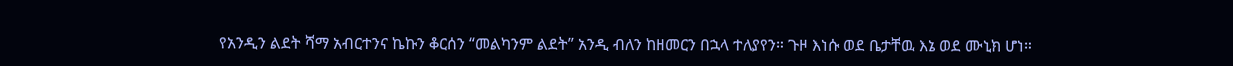የአንዲን ልደት ሻማ አብርተንና ኬኩን ቆርሰን “መልካንም ልደት” አንዲ ብለን ከዘመርን በኋላ ተለያየን። ጉዞ እነሱ ወደ ቤታቸዉ እኔ ወደ ሙኒክ ሆነ።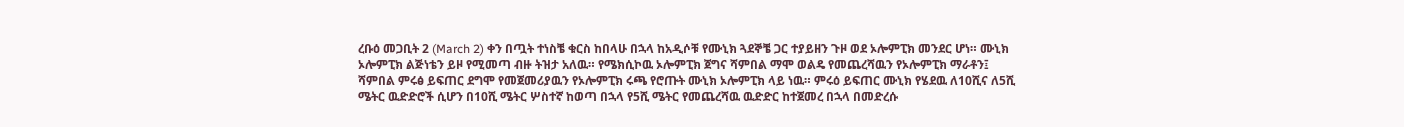ረቡዕ መጋቢት 2 (March 2) ቀን በጧት ተነስቼ ቁርስ ከበላሁ በኋላ ከአዲሶቹ የሙኒክ ጓደኞቼ ጋር ተያይዘን ጉዞ ወደ ኦሎምፒክ መንደር ሆነ። ሙኒክ ኦሎምፒክ ልጅነቴን ይዞ የሚመጣ ብዙ ትዝታ አለዉ። የሜክሲኮዉ ኦሎምፒክ ጀግና ሻምበል ማሞ ወልዴ የመጨረሻዉን የኦሎምፒክ ማራቶን፤ ሻምበል ምሩፅ ይፍጠር ደግሞ የመጀመሪያዉን የኦሎምፒክ ሩጫ የሮጡት ሙኒክ ኦሎምፒክ ላይ ነዉ። ምሩዕ ይፍጠር ሙኒክ የሄደዉ ለ10ሺና ለ5ሺ ሜትር ዉድድሮች ሲሆን በ10ሺ ሜትር ሦስተኛ ከወጣ በኋላ የ5ሺ ሜትር የመጨረሻዉ ዉድድር ከተጀመረ በኋላ በመድረሱ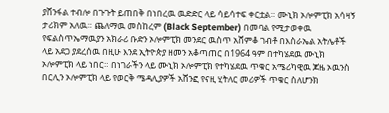ያሸንፋል ተብሎ በጉጉት ይጠበቅ በነበረዉ ዉድድር ላይ ሳይሳተፍ ቀርቷል። ሙኒክ ኦሎምፒክ አሳዛኝ ታሪክም አለዉ። ጨለማዉ መስከረም (Black September) በመባል የሚታወቀዉ የፍልስጥኤማዉያን አክራሪ ቡድን ኦሎምፒክ መንደር ዉስጥ አሸምቆ ገብቶ በእስራኤል አትሌቶች ላይ አደጋ ያደረሰዉ በዚሁ እንደ ኢትዮጵያ ዘመን አቆጣጠር በ1964 ዓም በተካሄደዉ ሙኒክ ኦሎምፒክ ላይ ነበር። በነገራችን ላይ ሙኒክ ኦሎምፒክ የተካሄደዉ ጥቁር አሜሪካዊዉ ጆዜ ኦዉንስ በርሊን ኦሎምፒክ ላይ የወርቅ ሜዳሊያዎች አሸንፎ የናዚ ሂትለር መሪዎች ጥቁር ስለሆንክ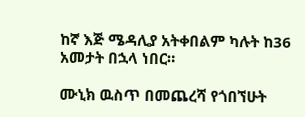ከኛ እጅ ሜዳሊያ አትቀበልም ካሉት ከ36 አመታት በኋላ ነበር።

ሙኒክ ዉስጥ በመጨረሻ የጎበኘሁት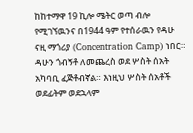ከከተማዋ 19 ኪሎ ሜትር ወጣ ብሎ የሚገኘዉንና በ1944 ዓም የተሰራዉን የዳሁ ናዚ ማጎሪያ (Concentration Camp) ነበር። ዳሁን ጎብኝቶ ለመጨረስ ወደ ሦስት ሰአት አካባቢ ፈጅቶብኛል። እነዚህ ሦስት ሰአቶች ወደፊትም ወደኋላም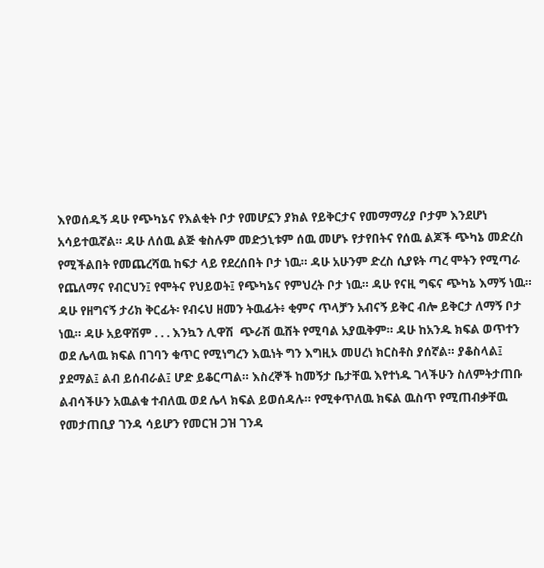እየወሰዱኝ ዳሁ የጭካኔና የእልቂት ቦታ የመሆኗን ያክል የይቅርታና የመማማሪያ ቦታም እንደሆነ አሳይተዉኛል። ዳሁ ለሰዉ ልጅ ቁስሉም መድኃኒቱም ሰዉ መሆኑ የታየበትና የሰዉ ልጆች ጭካኔ መድረስ የሚችልበት የመጨረሻዉ ከፍታ ላይ የደረሰበት ቦታ ነዉ። ዳሁ አሁንም ድረስ ሲያዩት ጣረ ሞትን የሚጣራ የጨለማና የብርህን፤ የሞትና የህይወት፤ የጭካኔና የምህረት ቦታ ነዉ። ዳሁ የናዚ ግፍና ጭካኔ እማኝ ነዉ። ዳሁ የዘግናኝ ታሪክ ቅርፊት፡ የብሩህ ዘመን ትዉፊት፥ ቂምና ጥላቻን አብናኝ ይቅር ብሎ ይቅርታ ለማኝ ቦታ ነዉ። ዳሁ አይዋሽም . . . እንኳን ሊዋሽ  ጭራሽ ዉሸት የሚባል አያዉቅም። ዳሁ ከአንዱ ክፍል ወጥተን ወደ ሌላዉ ክፍል በገባን ቁጥር የሚነግረን እዉነት ግን እግዚኦ መሀረነ ክርስቶስ ያሰኛል። ያቆስላል፤ ያደማል፤ ልብ ይሰብራል፤ ሆድ ይቆርጣል። እስረኞች ከመኝታ ቤታቸዉ እየተነዱ ገላችሁን ስለምትታጠቡ ልብሳችሁን አዉልቁ ተብለዉ ወደ ሌላ ክፍል ይወሰዳሉ። የሚቀጥለዉ ክፍል ዉስጥ የሚጠብቃቸዉ የመታጠቢያ ገንዳ ሳይሆን የመርዝ ጋዝ ገንዳ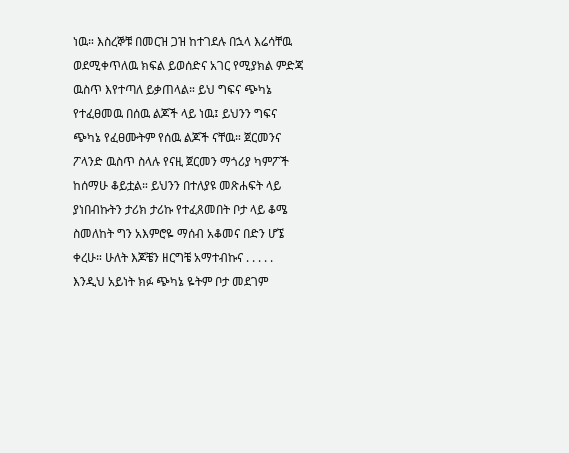ነዉ። እስረኞቹ በመርዝ ጋዝ ከተገደሉ በኋላ እሬሳቸዉ ወደሚቀጥለዉ ክፍል ይወሰድና አገር የሚያክል ምድጃ ዉስጥ እየተጣለ ይቃጠላል። ይህ ግፍና ጭካኔ የተፈፀመዉ በሰዉ ልጆች ላይ ነዉ፤ ይህንን ግፍና ጭካኔ የፈፀሙትም የሰዉ ልጆች ናቸዉ። ጀርመንና ፖላንድ ዉስጥ ስላሉ የናዚ ጀርመን ማጎሪያ ካምፖች ከሰማሁ ቆይቷል። ይህንን በተለያዩ መጽሐፍት ላይ ያነበብኩትን ታሪክ ታሪኩ የተፈጸመበት ቦታ ላይ ቆሜ ስመለከት ግን አእምሮዬ ማሰብ አቆመና በድን ሆኜ ቀረሁ። ሁለት እጆቼን ዘርግቼ አማተብኩና . . . . . እንዲህ አይነት ክፉ ጭካኔ ዬትም ቦታ መደገም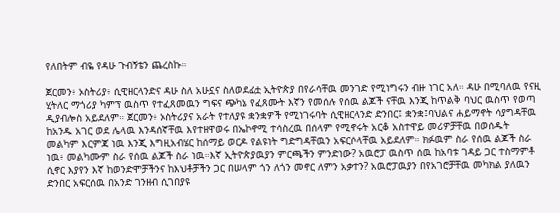የለበትም ብዬ የዳሁ ጉብኝቴን ጨረስኩ።

ጀርመን፥ ኦስትሪያ፥ ሲዊዘርላንድና ዳሁ ስለ አሁኗና ስለወደፊቷ ኢትዮጵያ በየራሳቸዉ መንገድ የሚነግሩን ብዙ ነገር አለ። ዳሁ በሚባለዉ የናዚ ሂትለር ማጎሪያ ካምፕ ዉስጥ የተፈጸመዉን ግፍና ጭካኔ የፈጸሙት እኛን የመሰሉ የሰዉ ልጆች ናቸዉ እንጂ ከጥልቅ ባህር ዉስጥ የወጣ ዲያብሎስ አይደለም። ጀርመን፥ ኦስትሪያና አራት የተለያዩ ቋንቋዎች የሚነገሩባት ሲዊዘርላንድ ድንበር፤ ቋንቋ፤ባህልና ሐይማኖት ሳያግዳቸዉ ከአንዱ አገር ወደ ሌላዉ እንዳሰኛቸዉ እየተዘዋወሩ በኤኮኖሚ ተሳስረዉ በሰላም የሚኖሩት አርቆ አስተዋይ መሪዎቻቸዉ በወሰዱት መልካም እርምጃ ነዉ እንጂ እግዚአብሄር ከሰማይ ወርዶ የልዩነት ግድግዳቸዉን አፍርሶላቸዉ አይደለም። ክፉዉም ስራ የሰዉ ልጆች ስራ ነዉ፥ መልካሙም ስራ የሰዉ ልጆች ስራ ነዉ።እኛ ኢትዮጵያዉያን ምርጫችን ምንድነው? አዉሮፓ ዉስጥ ሰዉ ከአባቱ ገዳይ ጋር ተስማምቶ ሲኖር እያየን እኛ ከወንድሞቻችንና ከእህቶቻችን ጋር በሠላም ጎን ለጎን መኖር ለምን አቃተን? አዉሮፓዉያን በየአገሮቻቸዉ መካክል ያለዉን ድንበር አፍርሰዉ በአንድ ገንዘብ ሲገበያዩ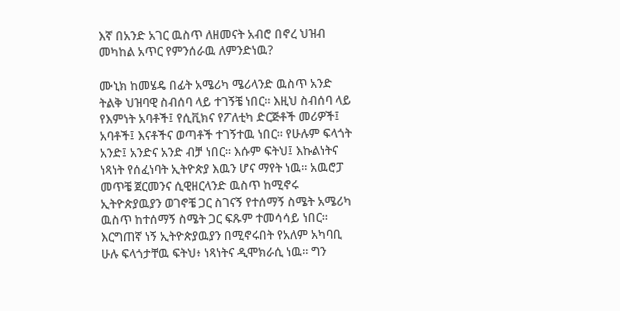እኛ በአንድ አገር ዉስጥ ለዘመናት አብሮ በኖረ ህዝብ መካከል አጥር የምንሰራዉ ለምንድነዉ?

ሙኒክ ከመሄዴ በፊት አሜሪካ ሜሪላንድ ዉስጥ አንድ ትልቅ ህዝባዊ ስብሰባ ላይ ተገኝቼ ነበር። እዚህ ስብሰባ ላይ የእምነት አባቶች፤ የሲቪክና የፖለቲካ ድርጅቶች መሪዎች፤ አባቶች፤ እናቶችና ወጣቶች ተገኝተዉ ነበር። የሁሉም ፍላጎት አንድ፤ አንድና አንድ ብቻ ነበር። እሱም ፍትህ፤ እኩልነትና ነጻነት የሰፈነባት ኢትዮጵያ እዉን ሆና ማየት ነዉ። አዉሮፓ መጥቼ ጀርመንና ሲዊዘርላንድ ዉስጥ ከሚኖሩ ኢትዮጵያዉያን ወገኖቼ ጋር ስገናኝ የተሰማኝ ስሜት አሜሪካ ዉስጥ ከተሰማኝ ስሜት ጋር ፍጹም ተመሳሳይ ነበር። እርግጠኛ ነኝ ኢትዮጵያዉያን በሚኖሩበት የአለም አካባቢ ሁሉ ፍላጎታቸዉ ፍትህ፥ ነጻነትና ዲሞክራሲ ነዉ። ግን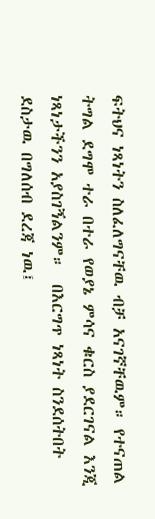ፍትህና ነጻነትን ስለፈለግናቸዉ ብቻ አናገኛቸዉም። የተናጠል ትግል ደግሞ ተራ በተራ የወያኔ ምሳና ቁርስ ያደርገናል እንጂ ነጻነታችንን አያስገኝልንም።  በእርግጥ ነጻነት ስንደሰትበት ደስታዉ በግለሰብ ደረጃ ነዉ፤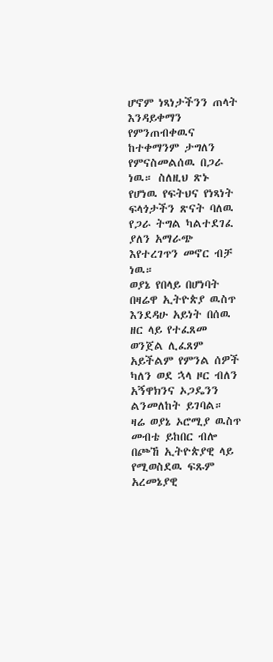ሆኖም ነጻነታችንን ጠላት እንዳይቀማን የምንጠብቀዉና ከተቀማንም ታግለን የምናስመልሰዉ በጋራ ነዉ። ስለዚህ ጽኑ የሆነዉ የፍትህና የነጻነት ፍላጎታችን ጽናት ባለዉ የጋራ ትግል ካልተደገፈ ያለን አማራጭ እየተረገጥን መኖር ብቻ ነዉ።
ወያኔ የበላይ በሆነባት በዛሬዋ ኢትዮጵያ ዉስጥ እንደዳሁ አይነት በሰዉ ዘር ላይ የተፈጸመ ወንጀል ሊፈጸም አይችልም የምንል ሰዎች ካለን ወደ ኋላ ዞር ብለን አኝዋክንና ኦጋዴንን ልንመለከት ይገባል። ዛሬ ወያኔ ኦሮሚያ ዉስጥ መብቴ ይከበር ብሎ በጮኸ ኢትዮጵያዊ ላይ የሚወስደዉ ፍጹም አረመኔያዊ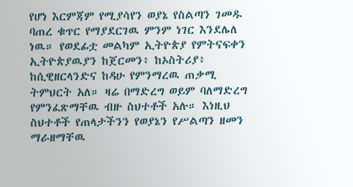የሆነ እርምጃም የሚያሳየን ወያኔ የስልጣን ገመዱ ባጠረ ቁጥር የማያደርገዉ ምንም ነገር እንደሌለ ነዉ። የወደፊቷ መልካም ኢትዮጵያ የምትናፍቀን ኢትዮጵያዉያን ከጀርመን፥ ከኦስትሪያ፥ ከሲዊዘርላንድና ከዳሁ የምንማረዉ ጠቃሚ ትምህርት አለ። ዛሬ በማድረግ ወይም ባለማድረግ የምንፈጽማቸዉ ብዙ ስህተቶች አሉ። እነዚህ ስህተቶች የጠላታችንን የወያኔን የሥልጣን ዘመን ማራዘማቸዉ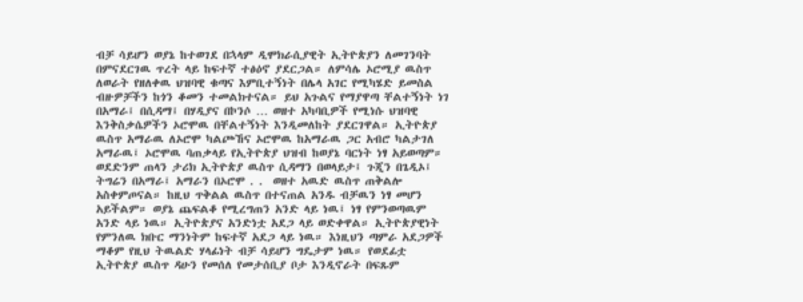ብቻ ሳይሆን ወያኔ ከተወገደ በኋላም ዲሞክራሲያዊት ኢትዮጵያን ለመገንባት በምናደርገዉ ጥረት ላይ ከፍተኛ ተፅዕኖ ያደርጋል። ለምሳሌ ኦሮሚያ ዉስጥ ለወራት የዘለቀዉ ህዝባዊ ቁጣና እምቢተኝነት በሌላ አገር የሚካሄድ ይመስል ብዙዎቻችን ከጎን ቆመን ተመልክተናል። ይህ አጉልና የማያዋጣ ቸልተኝነት ነገ በአማራ፤ በሲዳማ፤ በሃዲያና በኮንሶ … ወዘተ አካባቢዎች የሚነሱ ህዝባዊ እንቅስቃሴዎችን ኦሮሞዉ በቸልተኝነት እንዲመለከት ያደርገዋል። ኢትዮጵያ ዉስጥ አማራዉ ለኦሮሞ ካልጮኸና ኦሮሞዉ ከአማራዉ ጋር አብሮ ካልታገለ አማራዉ፤ ኦሮሞዉ ባጠቃላይ የኢትዮጵያ ህዝብ ከወያኔ ባርነት ነፃ አይወጣም። ወደድንም ጠላን ታሪክ ኢትዮጵያ ዉስጥ ሲዳማን በወላይታ፤ ጉጂን በጌዲኦ፤ ትግሬን በአማራ፤ አማራን በኦሮሞ . .  ወዘተ አዉድ ዉስጥ ጠቅልሎ አስቀምጦናል። ከዚህ ጥቅልል ዉስጥ በተናጠል አንዱ ብቻዉን ነፃ መሆን አይችልም። ወያኔ ጨፍልቆ የሚረግጠን አንድ ላይ ነዉ፤ ነፃ የምንወጣዉም አንድ ላይ ነዉ። ኢትዮጵያና አንድነቷ አደጋ ላይ ወድቀዋል። ኢትዮጵያዊነት የምንለዉ ክቡር ማንነትም ከፍተኛ አደጋ ላይ ነዉ። እነዚህን ጣምራ አደጋዎች  ማቆም የዚህ ትዉልድ ሃላፊነት ብቻ ሳይሆን ግዴታም ነዉ። የወደፊቷ ኢትዮጵያ ዉስጥ ዳሁን የመሰለ የመታሰቢያ ቦታ እንዲኖራት በፍጹም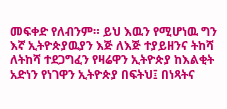መፍቀድ የለብንም። ይህ እዉን የሚሆነዉ ግን እኛ ኢትዮጵያዉያን እጅ ለእጅ ተያይዘንና ትከሻ ለትከሻ ተደጋግፈን የዛሬዋን ኢትዮጵያ ከእልቂት አድነን የነገዋን ኢትዮጵያ በፍትህ፤ በነጻትና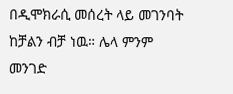በዲሞክራሲ መሰረት ላይ መገንባት ከቻልን ብቻ ነዉ። ሌላ ምንም መንገድ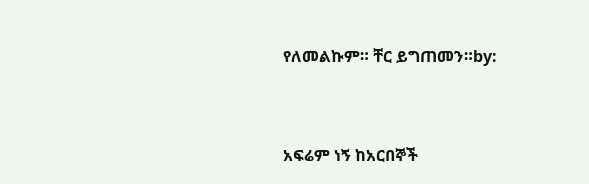የለመልኩም። ቸር ይግጠመን።by:



አፍሬም ነኝ ከአርበኞች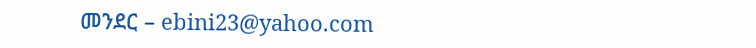መንደር – ebini23@yahoo.com